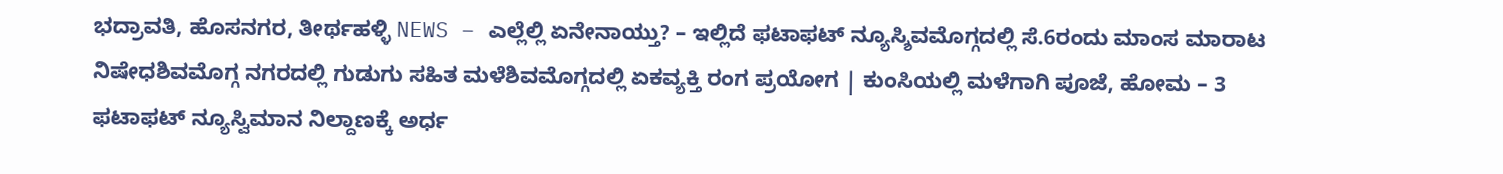ಭದ್ರಾವತಿ, ಹೊಸನಗರ, ತೀರ್ಥಹಳ್ಳಿ NEWS – ಎಲ್ಲೆಲ್ಲಿ ಏನೇನಾಯ್ತು? – ಇಲ್ಲಿದೆ ಫಟಾಫಟ್ ನ್ಯೂಸ್ಶಿವಮೊಗ್ಗದಲ್ಲಿ ಸೆ.6ರಂದು ಮಾಂಸ ಮಾರಾಟ ನಿಷೇಧಶಿವಮೊಗ್ಗ ನಗರದಲ್ಲಿ ಗುಡುಗು ಸಹಿತ ಮಳೆಶಿವಮೊಗ್ಗದಲ್ಲಿ ಏಕವ್ಯಕ್ತಿ ರಂಗ ಪ್ರಯೋಗ | ಕುಂಸಿಯಲ್ಲಿ ಮಳೆಗಾಗಿ ಪೂಜೆ, ಹೋಮ – 3 ಫಟಾಫಟ್ ನ್ಯೂಸ್ವಿಮಾನ ನಿಲ್ದಾಣಕ್ಕೆ ಅರ್ಧ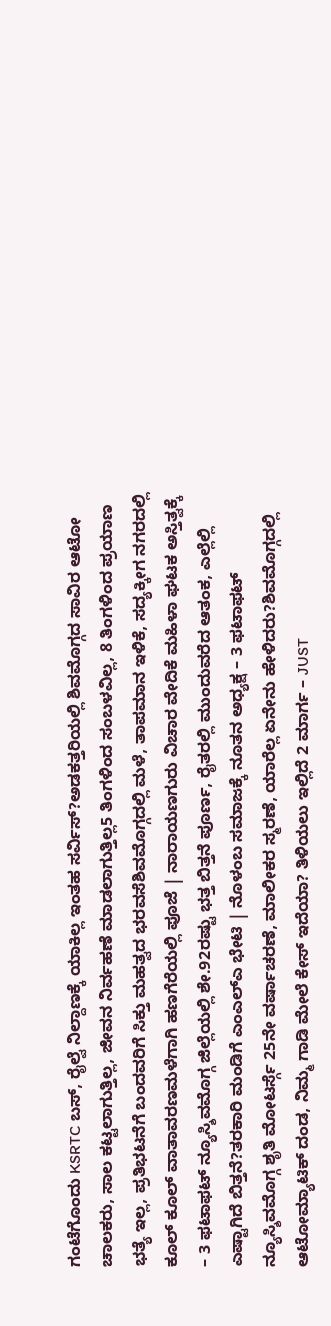ಗಂಟೆಗೊಂದು KSRTC ಬಸ್, ರೈಲ್ವೆ ನಿಲ್ದಾಣಕ್ಕೆ ಯಾಕಿಲ್ಲ ಇಂತಹ ಸರ್ವಿಸ್?ಅಡಕತ್ತರಿಯಲ್ಲಿ ಶಿವಮೊಗ್ಗದ ಸಾವಿರ ಆಟೋ ಚಾಲಕರು, ಸಾಲ ಕಟ್ಟಲಾಗುತ್ತಿಲ್ಲ, ಜೀವನ ನಿರ್ವಹಣೆ ಮಾಡಲಾಗುತ್ತಿಲ್ಲ5 ತಿಂಗಳಿಂದ ಸಂಬಳವಿಲ್ಲ, 8 ತಿಂಗಳಿಂದ ಪ್ರಯಾಣ ಭತ್ಯೆ ಇಲ್ಲ, ಪ್ರತಿಭಟನೆಗೆ ಬಂದವರಿಗೆ ಸಿಕ್ತು ಮಹತ್ವದ ಭರವಸೆಶಿವಮೊಗ್ಗದಲ್ಲಿ ಮಳೆ, ತಾಪಮಾನ ಇಳಿಕೆ, ಸದ್ಯಕ್ಕೀಗ ನಗರದಲ್ಲಿ ಕೂಲ್ ಕೂಲ್ ವಾತಾವರಣಮಳೆಗಾಗಿ ಹಣಗೆರೆಯಲ್ಲಿ ಪೂಜೆ | ನಾರಾಯಣಗುರು ವಿಚಾರ ವೇದಿಕೆ ಮಹಿಳಾ ಘಟಕ ಅಸ್ತಿತ್ವಕ್ಕೆ – 3 ಫಟಾಫಟ್ ನ್ಯೂಸ್ಶಿವಮೊಗ್ಗ ಜಿಲ್ಲೆಯಲ್ಲಿ ಶೇ.92ರಷ್ಟು ಭತ್ತ ಬಿತ್ತನೆ ಪೂರ್ಣ, ರೈತರಲ್ಲಿ ಮುಂದುವರೆದ ಆತಂಕ, ಎಲ್ಲೆಲ್ಲಿ ಎಷ್ಟಾಗಿದೆ ಬಿತ್ತನೆ?ತರಕಾರಿ ಮಂಡಿಗೆ ಎಂಎಲ್ಎ ಭೇಟಿ | ನೊಳಂಬ ಸಮಾಜಕ್ಕೆ ನೂತನ ಅಧ್ಯಕ್ಷ – 3 ಫಟಾಫಟ್ ನ್ಯೂಸ್ಶಿವಮೊಗ್ಗ ಶೃತಿ ಮೋಟರ್ಸ್ಗೆ 25ನೇ ವರ್ಷಾಚರಣೆ, ಮಾಲೀಕರ ಸ್ಮರಣೆ, ಯಾರೆಲ್ಲ ಏನೇನು ಹೇಳಿದರು?ಶಿವಮೊಗ್ಗದಲ್ಲಿ ಆಟೋಮ್ಯಾಟಿಕ್ ದಂಡ, ನಿಮ್ಮ ಗಾಡಿ ಮೇಲೆ ಕೇಸ್ ಇದೆಯಾ? ತಿಳಿಯಲು ಇಲ್ಲಿದೆ 2 ಮಾರ್ಗ – JUST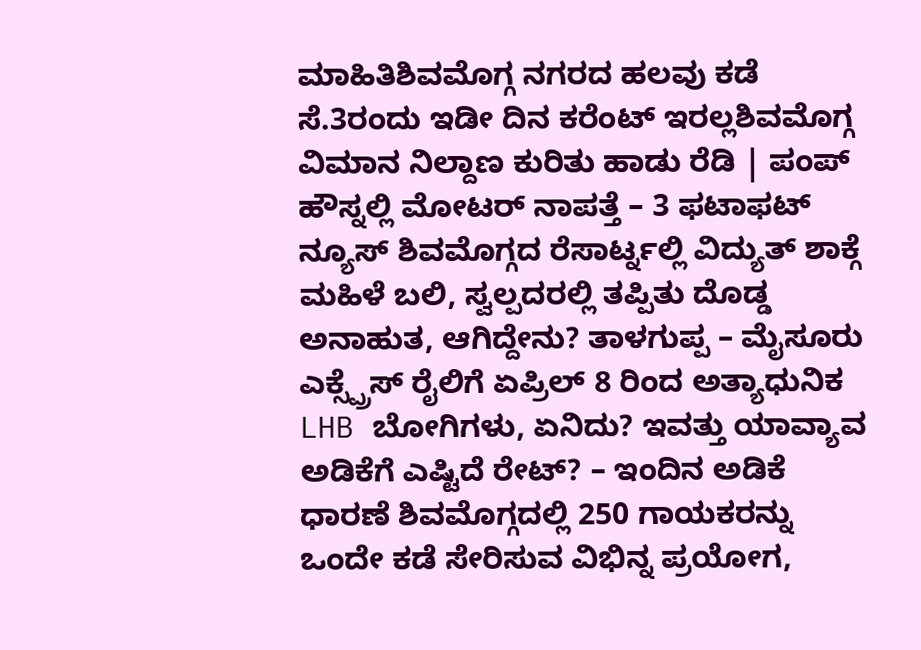ಮಾಹಿತಿಶಿವಮೊಗ್ಗ ನಗರದ ಹಲವು ಕಡೆ ಸೆ.3ರಂದು ಇಡೀ ದಿನ ಕರೆಂಟ್ ಇರಲ್ಲಶಿವಮೊಗ್ಗ ವಿಮಾನ ನಿಲ್ದಾಣ ಕುರಿತು ಹಾಡು ರೆಡಿ | ಪಂಪ್ ಹೌಸ್ನಲ್ಲಿ ಮೋಟರ್ ನಾಪತ್ತೆ – 3 ಫಟಾಫಟ್ ನ್ಯೂಸ್ ಶಿವಮೊಗ್ಗದ ರೆಸಾರ್ಟ್ನಲ್ಲಿ ವಿದ್ಯುತ್ ಶಾಕ್ಗೆ ಮಹಿಳೆ ಬಲಿ, ಸ್ವಲ್ಪದರಲ್ಲಿ ತಪ್ಪಿತು ದೊಡ್ಡ ಅನಾಹುತ, ಆಗಿದ್ದೇನು? ತಾಳಗುಪ್ಪ – ಮೈಸೂರು ಎಕ್ಸ್ಪ್ರೆಸ್ ರೈಲಿಗೆ ಏಪ್ರಿಲ್ 8 ರಿಂದ ಅತ್ಯಾಧುನಿಕ LHB ಬೋಗಿಗಳು, ಏನಿದು? ಇವತ್ತು ಯಾವ್ಯಾವ ಅಡಿಕೆಗೆ ಎಷ್ಟಿದೆ ರೇಟ್? – ಇಂದಿನ ಅಡಿಕೆ ಧಾರಣೆ ಶಿವಮೊಗ್ಗದಲ್ಲಿ 250 ಗಾಯಕರನ್ನು ಒಂದೇ ಕಡೆ ಸೇರಿಸುವ ವಿಭಿನ್ನ ಪ್ರಯೋಗ,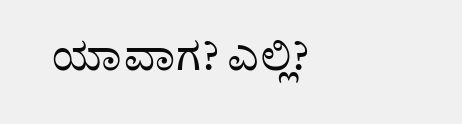ಯಾವಾಗ? ಎಲ್ಲಿ?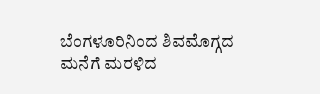ಬೆಂಗಳೂರಿನಿಂದ ಶಿವಮೊಗ್ಗದ ಮನೆಗೆ ಮರಳಿದ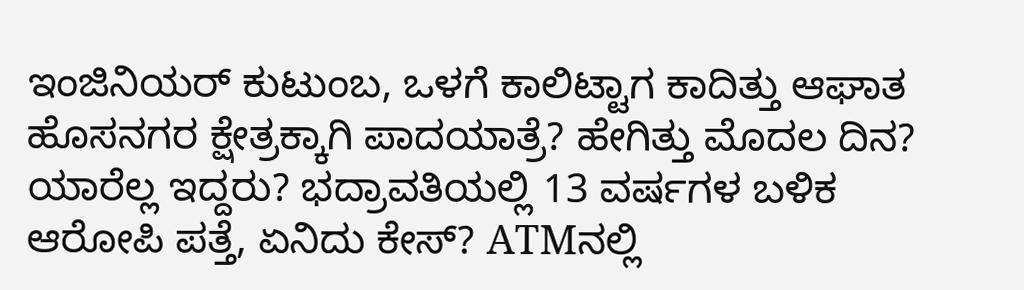ಇಂಜಿನಿಯರ್ ಕುಟುಂಬ, ಒಳಗೆ ಕಾಲಿಟ್ಟಾಗ ಕಾದಿತ್ತು ಆಘಾತ ಹೊಸನಗರ ಕ್ಷೇತ್ರಕ್ಕಾಗಿ ಪಾದಯಾತ್ರೆ? ಹೇಗಿತ್ತು ಮೊದಲ ದಿನ? ಯಾರೆಲ್ಲ ಇದ್ದರು? ಭದ್ರಾವತಿಯಲ್ಲಿ 13 ವರ್ಷಗಳ ಬಳಿಕ ಆರೋಪಿ ಪತ್ತೆ, ಏನಿದು ಕೇಸ್? ATMನಲ್ಲಿ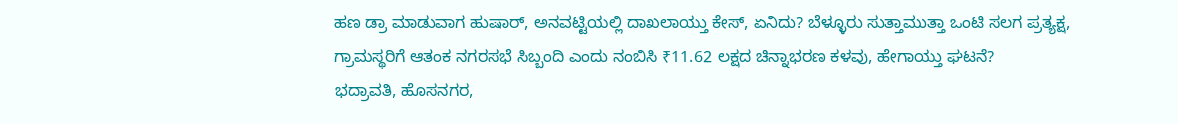ಹಣ ಡ್ರಾ ಮಾಡುವಾಗ ಹುಷಾರ್, ಅನವಟ್ಟಿಯಲ್ಲಿ ದಾಖಲಾಯ್ತು ಕೇಸ್, ಏನಿದು? ಬೆಳ್ಳೂರು ಸುತ್ತಾಮುತ್ತಾ ಒಂಟಿ ಸಲಗ ಪ್ರತ್ಯಕ್ಷ, ಗ್ರಾಮಸ್ಥರಿಗೆ ಆತಂಕ ನಗರಸಭೆ ಸಿಬ್ಬಂದಿ ಎಂದು ನಂಬಿಸಿ ₹11.62 ಲಕ್ಷದ ಚಿನ್ನಾಭರಣ ಕಳವು, ಹೇಗಾಯ್ತು ಘಟನೆ?
ಭದ್ರಾವತಿ, ಹೊಸನಗರ,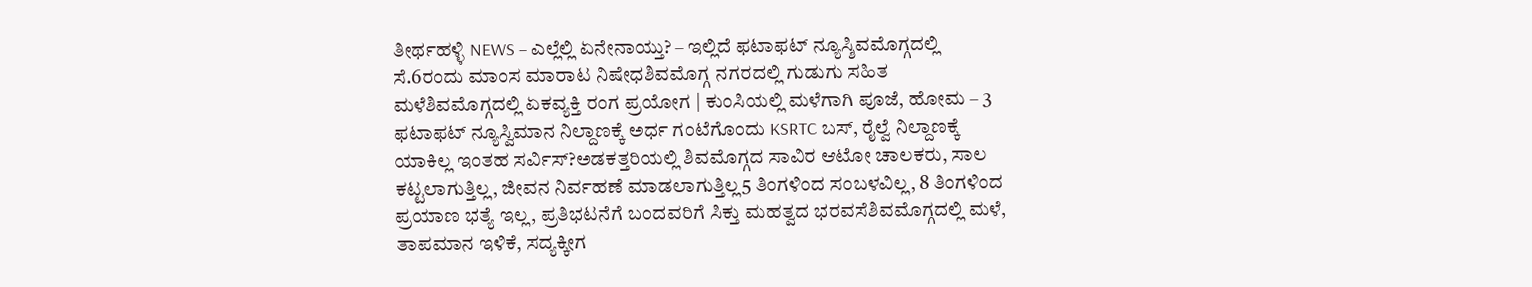ತೀರ್ಥಹಳ್ಳಿ NEWS – ಎಲ್ಲೆಲ್ಲಿ ಏನೇನಾಯ್ತು? – ಇಲ್ಲಿದೆ ಫಟಾಫಟ್ ನ್ಯೂಸ್ಶಿವಮೊಗ್ಗದಲ್ಲಿ ಸೆ.6ರಂದು ಮಾಂಸ ಮಾರಾಟ ನಿಷೇಧಶಿವಮೊಗ್ಗ ನಗರದಲ್ಲಿ ಗುಡುಗು ಸಹಿತ ಮಳೆಶಿವಮೊಗ್ಗದಲ್ಲಿ ಏಕವ್ಯಕ್ತಿ ರಂಗ ಪ್ರಯೋಗ | ಕುಂಸಿಯಲ್ಲಿ ಮಳೆಗಾಗಿ ಪೂಜೆ, ಹೋಮ – 3 ಫಟಾಫಟ್ ನ್ಯೂಸ್ವಿಮಾನ ನಿಲ್ದಾಣಕ್ಕೆ ಅರ್ಧ ಗಂಟೆಗೊಂದು KSRTC ಬಸ್, ರೈಲ್ವೆ ನಿಲ್ದಾಣಕ್ಕೆ ಯಾಕಿಲ್ಲ ಇಂತಹ ಸರ್ವಿಸ್?ಅಡಕತ್ತರಿಯಲ್ಲಿ ಶಿವಮೊಗ್ಗದ ಸಾವಿರ ಆಟೋ ಚಾಲಕರು, ಸಾಲ ಕಟ್ಟಲಾಗುತ್ತಿಲ್ಲ, ಜೀವನ ನಿರ್ವಹಣೆ ಮಾಡಲಾಗುತ್ತಿಲ್ಲ5 ತಿಂಗಳಿಂದ ಸಂಬಳವಿಲ್ಲ, 8 ತಿಂಗಳಿಂದ ಪ್ರಯಾಣ ಭತ್ಯೆ ಇಲ್ಲ, ಪ್ರತಿಭಟನೆಗೆ ಬಂದವರಿಗೆ ಸಿಕ್ತು ಮಹತ್ವದ ಭರವಸೆಶಿವಮೊಗ್ಗದಲ್ಲಿ ಮಳೆ, ತಾಪಮಾನ ಇಳಿಕೆ, ಸದ್ಯಕ್ಕೀಗ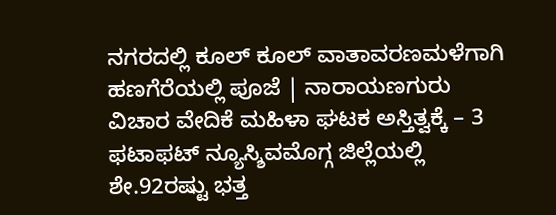ನಗರದಲ್ಲಿ ಕೂಲ್ ಕೂಲ್ ವಾತಾವರಣಮಳೆಗಾಗಿ ಹಣಗೆರೆಯಲ್ಲಿ ಪೂಜೆ | ನಾರಾಯಣಗುರು ವಿಚಾರ ವೇದಿಕೆ ಮಹಿಳಾ ಘಟಕ ಅಸ್ತಿತ್ವಕ್ಕೆ – 3 ಫಟಾಫಟ್ ನ್ಯೂಸ್ಶಿವಮೊಗ್ಗ ಜಿಲ್ಲೆಯಲ್ಲಿ ಶೇ.92ರಷ್ಟು ಭತ್ತ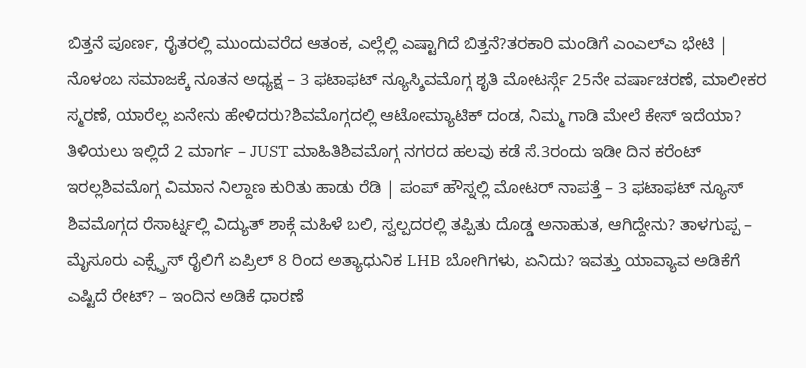ಬಿತ್ತನೆ ಪೂರ್ಣ, ರೈತರಲ್ಲಿ ಮುಂದುವರೆದ ಆತಂಕ, ಎಲ್ಲೆಲ್ಲಿ ಎಷ್ಟಾಗಿದೆ ಬಿತ್ತನೆ?ತರಕಾರಿ ಮಂಡಿಗೆ ಎಂಎಲ್ಎ ಭೇಟಿ | ನೊಳಂಬ ಸಮಾಜಕ್ಕೆ ನೂತನ ಅಧ್ಯಕ್ಷ – 3 ಫಟಾಫಟ್ ನ್ಯೂಸ್ಶಿವಮೊಗ್ಗ ಶೃತಿ ಮೋಟರ್ಸ್ಗೆ 25ನೇ ವರ್ಷಾಚರಣೆ, ಮಾಲೀಕರ ಸ್ಮರಣೆ, ಯಾರೆಲ್ಲ ಏನೇನು ಹೇಳಿದರು?ಶಿವಮೊಗ್ಗದಲ್ಲಿ ಆಟೋಮ್ಯಾಟಿಕ್ ದಂಡ, ನಿಮ್ಮ ಗಾಡಿ ಮೇಲೆ ಕೇಸ್ ಇದೆಯಾ? ತಿಳಿಯಲು ಇಲ್ಲಿದೆ 2 ಮಾರ್ಗ – JUST ಮಾಹಿತಿಶಿವಮೊಗ್ಗ ನಗರದ ಹಲವು ಕಡೆ ಸೆ.3ರಂದು ಇಡೀ ದಿನ ಕರೆಂಟ್ ಇರಲ್ಲಶಿವಮೊಗ್ಗ ವಿಮಾನ ನಿಲ್ದಾಣ ಕುರಿತು ಹಾಡು ರೆಡಿ | ಪಂಪ್ ಹೌಸ್ನಲ್ಲಿ ಮೋಟರ್ ನಾಪತ್ತೆ – 3 ಫಟಾಫಟ್ ನ್ಯೂಸ್ ಶಿವಮೊಗ್ಗದ ರೆಸಾರ್ಟ್ನಲ್ಲಿ ವಿದ್ಯುತ್ ಶಾಕ್ಗೆ ಮಹಿಳೆ ಬಲಿ, ಸ್ವಲ್ಪದರಲ್ಲಿ ತಪ್ಪಿತು ದೊಡ್ಡ ಅನಾಹುತ, ಆಗಿದ್ದೇನು? ತಾಳಗುಪ್ಪ – ಮೈಸೂರು ಎಕ್ಸ್ಪ್ರೆಸ್ ರೈಲಿಗೆ ಏಪ್ರಿಲ್ 8 ರಿಂದ ಅತ್ಯಾಧುನಿಕ LHB ಬೋಗಿಗಳು, ಏನಿದು? ಇವತ್ತು ಯಾವ್ಯಾವ ಅಡಿಕೆಗೆ ಎಷ್ಟಿದೆ ರೇಟ್? – ಇಂದಿನ ಅಡಿಕೆ ಧಾರಣೆ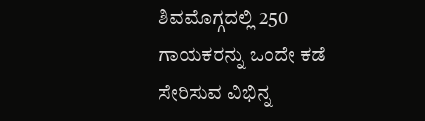ಶಿವಮೊಗ್ಗದಲ್ಲಿ 250 ಗಾಯಕರನ್ನು ಒಂದೇ ಕಡೆ ಸೇರಿಸುವ ವಿಭಿನ್ನ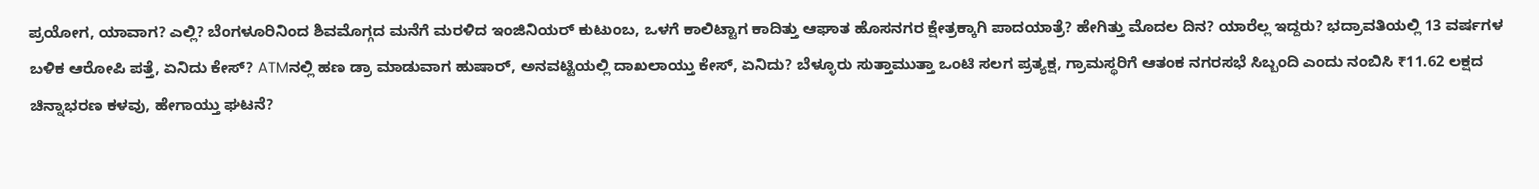ಪ್ರಯೋಗ, ಯಾವಾಗ? ಎಲ್ಲಿ? ಬೆಂಗಳೂರಿನಿಂದ ಶಿವಮೊಗ್ಗದ ಮನೆಗೆ ಮರಳಿದ ಇಂಜಿನಿಯರ್ ಕುಟುಂಬ, ಒಳಗೆ ಕಾಲಿಟ್ಟಾಗ ಕಾದಿತ್ತು ಆಘಾತ ಹೊಸನಗರ ಕ್ಷೇತ್ರಕ್ಕಾಗಿ ಪಾದಯಾತ್ರೆ? ಹೇಗಿತ್ತು ಮೊದಲ ದಿನ? ಯಾರೆಲ್ಲ ಇದ್ದರು? ಭದ್ರಾವತಿಯಲ್ಲಿ 13 ವರ್ಷಗಳ ಬಳಿಕ ಆರೋಪಿ ಪತ್ತೆ, ಏನಿದು ಕೇಸ್? ATMನಲ್ಲಿ ಹಣ ಡ್ರಾ ಮಾಡುವಾಗ ಹುಷಾರ್, ಅನವಟ್ಟಿಯಲ್ಲಿ ದಾಖಲಾಯ್ತು ಕೇಸ್, ಏನಿದು? ಬೆಳ್ಳೂರು ಸುತ್ತಾಮುತ್ತಾ ಒಂಟಿ ಸಲಗ ಪ್ರತ್ಯಕ್ಷ, ಗ್ರಾಮಸ್ಥರಿಗೆ ಆತಂಕ ನಗರಸಭೆ ಸಿಬ್ಬಂದಿ ಎಂದು ನಂಬಿಸಿ ₹11.62 ಲಕ್ಷದ ಚಿನ್ನಾಭರಣ ಕಳವು, ಹೇಗಾಯ್ತು ಘಟನೆ?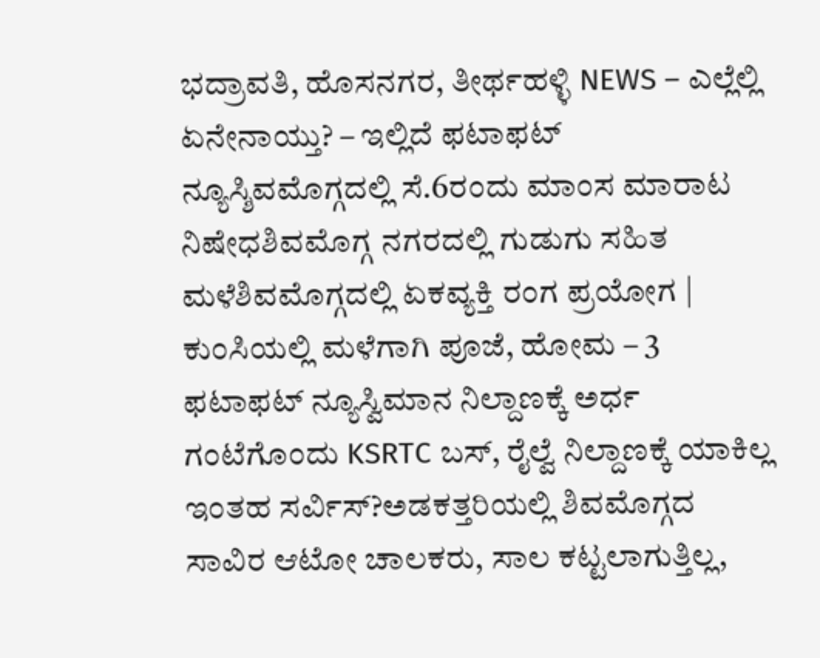ಭದ್ರಾವತಿ, ಹೊಸನಗರ, ತೀರ್ಥಹಳ್ಳಿ NEWS – ಎಲ್ಲೆಲ್ಲಿ ಏನೇನಾಯ್ತು? – ಇಲ್ಲಿದೆ ಫಟಾಫಟ್ ನ್ಯೂಸ್ಶಿವಮೊಗ್ಗದಲ್ಲಿ ಸೆ.6ರಂದು ಮಾಂಸ ಮಾರಾಟ ನಿಷೇಧಶಿವಮೊಗ್ಗ ನಗರದಲ್ಲಿ ಗುಡುಗು ಸಹಿತ ಮಳೆಶಿವಮೊಗ್ಗದಲ್ಲಿ ಏಕವ್ಯಕ್ತಿ ರಂಗ ಪ್ರಯೋಗ | ಕುಂಸಿಯಲ್ಲಿ ಮಳೆಗಾಗಿ ಪೂಜೆ, ಹೋಮ – 3 ಫಟಾಫಟ್ ನ್ಯೂಸ್ವಿಮಾನ ನಿಲ್ದಾಣಕ್ಕೆ ಅರ್ಧ ಗಂಟೆಗೊಂದು KSRTC ಬಸ್, ರೈಲ್ವೆ ನಿಲ್ದಾಣಕ್ಕೆ ಯಾಕಿಲ್ಲ ಇಂತಹ ಸರ್ವಿಸ್?ಅಡಕತ್ತರಿಯಲ್ಲಿ ಶಿವಮೊಗ್ಗದ ಸಾವಿರ ಆಟೋ ಚಾಲಕರು, ಸಾಲ ಕಟ್ಟಲಾಗುತ್ತಿಲ್ಲ,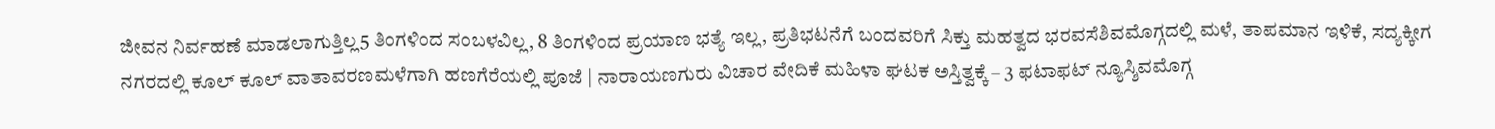ಜೀವನ ನಿರ್ವಹಣೆ ಮಾಡಲಾಗುತ್ತಿಲ್ಲ5 ತಿಂಗಳಿಂದ ಸಂಬಳವಿಲ್ಲ, 8 ತಿಂಗಳಿಂದ ಪ್ರಯಾಣ ಭತ್ಯೆ ಇಲ್ಲ, ಪ್ರತಿಭಟನೆಗೆ ಬಂದವರಿಗೆ ಸಿಕ್ತು ಮಹತ್ವದ ಭರವಸೆಶಿವಮೊಗ್ಗದಲ್ಲಿ ಮಳೆ, ತಾಪಮಾನ ಇಳಿಕೆ, ಸದ್ಯಕ್ಕೀಗ ನಗರದಲ್ಲಿ ಕೂಲ್ ಕೂಲ್ ವಾತಾವರಣಮಳೆಗಾಗಿ ಹಣಗೆರೆಯಲ್ಲಿ ಪೂಜೆ | ನಾರಾಯಣಗುರು ವಿಚಾರ ವೇದಿಕೆ ಮಹಿಳಾ ಘಟಕ ಅಸ್ತಿತ್ವಕ್ಕೆ – 3 ಫಟಾಫಟ್ ನ್ಯೂಸ್ಶಿವಮೊಗ್ಗ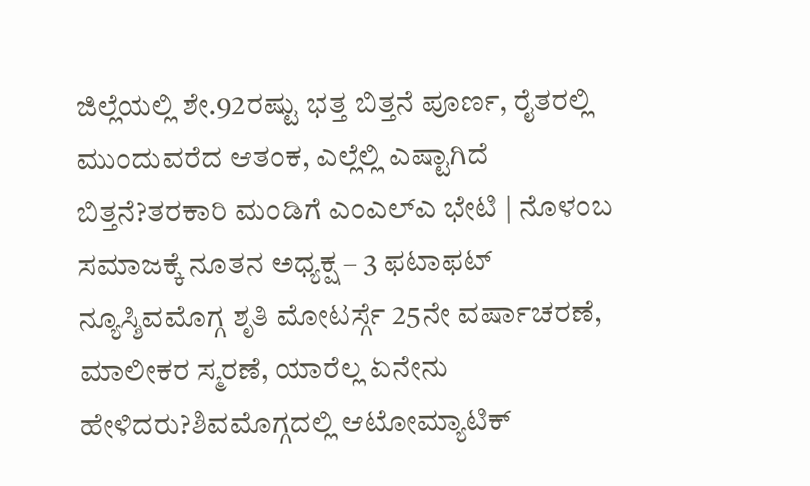ಜಿಲ್ಲೆಯಲ್ಲಿ ಶೇ.92ರಷ್ಟು ಭತ್ತ ಬಿತ್ತನೆ ಪೂರ್ಣ, ರೈತರಲ್ಲಿ ಮುಂದುವರೆದ ಆತಂಕ, ಎಲ್ಲೆಲ್ಲಿ ಎಷ್ಟಾಗಿದೆ ಬಿತ್ತನೆ?ತರಕಾರಿ ಮಂಡಿಗೆ ಎಂಎಲ್ಎ ಭೇಟಿ | ನೊಳಂಬ ಸಮಾಜಕ್ಕೆ ನೂತನ ಅಧ್ಯಕ್ಷ – 3 ಫಟಾಫಟ್ ನ್ಯೂಸ್ಶಿವಮೊಗ್ಗ ಶೃತಿ ಮೋಟರ್ಸ್ಗೆ 25ನೇ ವರ್ಷಾಚರಣೆ, ಮಾಲೀಕರ ಸ್ಮರಣೆ, ಯಾರೆಲ್ಲ ಏನೇನು ಹೇಳಿದರು?ಶಿವಮೊಗ್ಗದಲ್ಲಿ ಆಟೋಮ್ಯಾಟಿಕ್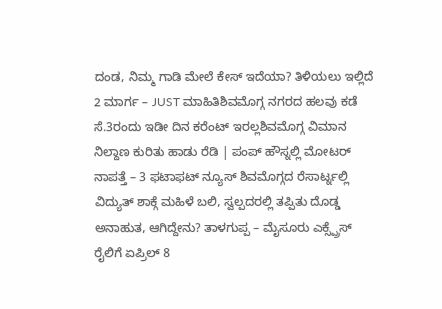ದಂಡ, ನಿಮ್ಮ ಗಾಡಿ ಮೇಲೆ ಕೇಸ್ ಇದೆಯಾ? ತಿಳಿಯಲು ಇಲ್ಲಿದೆ 2 ಮಾರ್ಗ – JUST ಮಾಹಿತಿಶಿವಮೊಗ್ಗ ನಗರದ ಹಲವು ಕಡೆ ಸೆ.3ರಂದು ಇಡೀ ದಿನ ಕರೆಂಟ್ ಇರಲ್ಲಶಿವಮೊಗ್ಗ ವಿಮಾನ ನಿಲ್ದಾಣ ಕುರಿತು ಹಾಡು ರೆಡಿ | ಪಂಪ್ ಹೌಸ್ನಲ್ಲಿ ಮೋಟರ್ ನಾಪತ್ತೆ – 3 ಫಟಾಫಟ್ ನ್ಯೂಸ್ ಶಿವಮೊಗ್ಗದ ರೆಸಾರ್ಟ್ನಲ್ಲಿ ವಿದ್ಯುತ್ ಶಾಕ್ಗೆ ಮಹಿಳೆ ಬಲಿ, ಸ್ವಲ್ಪದರಲ್ಲಿ ತಪ್ಪಿತು ದೊಡ್ಡ ಅನಾಹುತ, ಆಗಿದ್ದೇನು? ತಾಳಗುಪ್ಪ – ಮೈಸೂರು ಎಕ್ಸ್ಪ್ರೆಸ್ ರೈಲಿಗೆ ಏಪ್ರಿಲ್ 8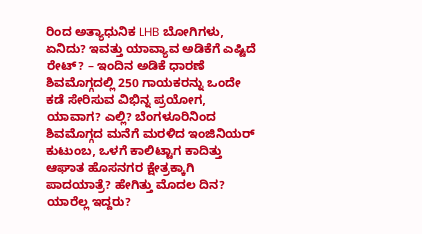ರಿಂದ ಅತ್ಯಾಧುನಿಕ LHB ಬೋಗಿಗಳು, ಏನಿದು? ಇವತ್ತು ಯಾವ್ಯಾವ ಅಡಿಕೆಗೆ ಎಷ್ಟಿದೆ ರೇಟ್? – ಇಂದಿನ ಅಡಿಕೆ ಧಾರಣೆ ಶಿವಮೊಗ್ಗದಲ್ಲಿ 250 ಗಾಯಕರನ್ನು ಒಂದೇ ಕಡೆ ಸೇರಿಸುವ ವಿಭಿನ್ನ ಪ್ರಯೋಗ, ಯಾವಾಗ? ಎಲ್ಲಿ? ಬೆಂಗಳೂರಿನಿಂದ ಶಿವಮೊಗ್ಗದ ಮನೆಗೆ ಮರಳಿದ ಇಂಜಿನಿಯರ್ ಕುಟುಂಬ, ಒಳಗೆ ಕಾಲಿಟ್ಟಾಗ ಕಾದಿತ್ತು ಆಘಾತ ಹೊಸನಗರ ಕ್ಷೇತ್ರಕ್ಕಾಗಿ ಪಾದಯಾತ್ರೆ? ಹೇಗಿತ್ತು ಮೊದಲ ದಿನ? ಯಾರೆಲ್ಲ ಇದ್ದರು?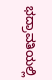ಭದ್ರಾವತಿಯಲ್ಲಿ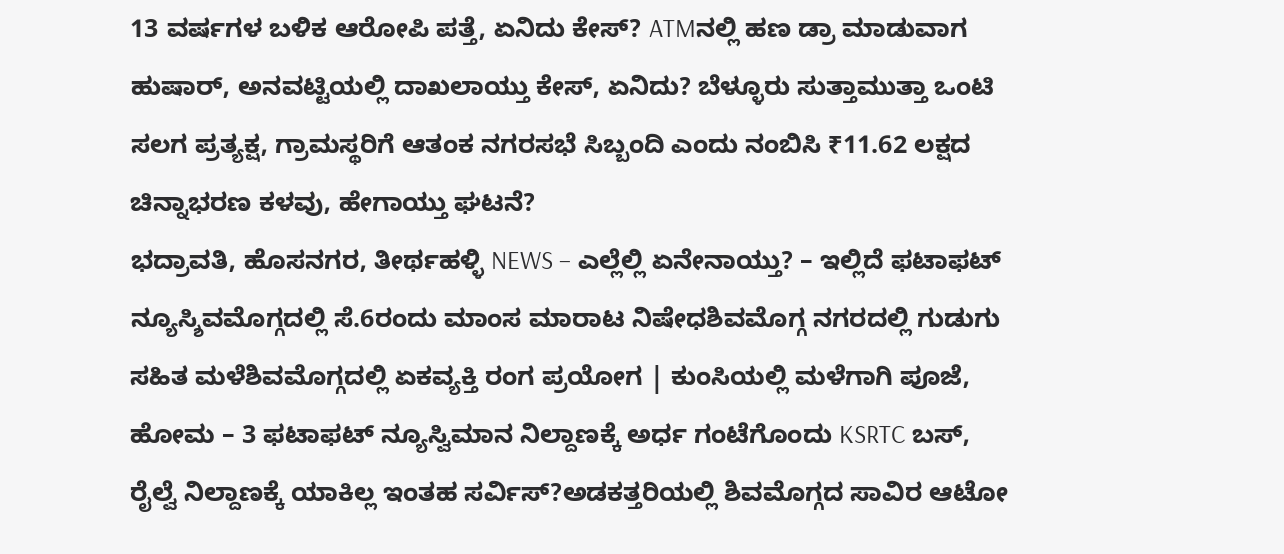13 ವರ್ಷಗಳ ಬಳಿಕ ಆರೋಪಿ ಪತ್ತೆ, ಏನಿದು ಕೇಸ್? ATMನಲ್ಲಿ ಹಣ ಡ್ರಾ ಮಾಡುವಾಗ ಹುಷಾರ್, ಅನವಟ್ಟಿಯಲ್ಲಿ ದಾಖಲಾಯ್ತು ಕೇಸ್, ಏನಿದು? ಬೆಳ್ಳೂರು ಸುತ್ತಾಮುತ್ತಾ ಒಂಟಿ ಸಲಗ ಪ್ರತ್ಯಕ್ಷ, ಗ್ರಾಮಸ್ಥರಿಗೆ ಆತಂಕ ನಗರಸಭೆ ಸಿಬ್ಬಂದಿ ಎಂದು ನಂಬಿಸಿ ₹11.62 ಲಕ್ಷದ ಚಿನ್ನಾಭರಣ ಕಳವು, ಹೇಗಾಯ್ತು ಘಟನೆ?
ಭದ್ರಾವತಿ, ಹೊಸನಗರ, ತೀರ್ಥಹಳ್ಳಿ NEWS – ಎಲ್ಲೆಲ್ಲಿ ಏನೇನಾಯ್ತು? – ಇಲ್ಲಿದೆ ಫಟಾಫಟ್ ನ್ಯೂಸ್ಶಿವಮೊಗ್ಗದಲ್ಲಿ ಸೆ.6ರಂದು ಮಾಂಸ ಮಾರಾಟ ನಿಷೇಧಶಿವಮೊಗ್ಗ ನಗರದಲ್ಲಿ ಗುಡುಗು ಸಹಿತ ಮಳೆಶಿವಮೊಗ್ಗದಲ್ಲಿ ಏಕವ್ಯಕ್ತಿ ರಂಗ ಪ್ರಯೋಗ | ಕುಂಸಿಯಲ್ಲಿ ಮಳೆಗಾಗಿ ಪೂಜೆ, ಹೋಮ – 3 ಫಟಾಫಟ್ ನ್ಯೂಸ್ವಿಮಾನ ನಿಲ್ದಾಣಕ್ಕೆ ಅರ್ಧ ಗಂಟೆಗೊಂದು KSRTC ಬಸ್, ರೈಲ್ವೆ ನಿಲ್ದಾಣಕ್ಕೆ ಯಾಕಿಲ್ಲ ಇಂತಹ ಸರ್ವಿಸ್?ಅಡಕತ್ತರಿಯಲ್ಲಿ ಶಿವಮೊಗ್ಗದ ಸಾವಿರ ಆಟೋ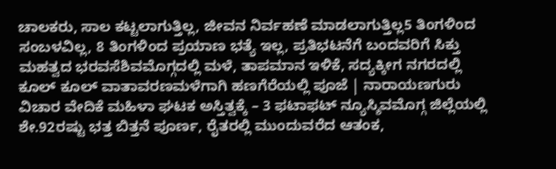ಚಾಲಕರು, ಸಾಲ ಕಟ್ಟಲಾಗುತ್ತಿಲ್ಲ, ಜೀವನ ನಿರ್ವಹಣೆ ಮಾಡಲಾಗುತ್ತಿಲ್ಲ5 ತಿಂಗಳಿಂದ ಸಂಬಳವಿಲ್ಲ, 8 ತಿಂಗಳಿಂದ ಪ್ರಯಾಣ ಭತ್ಯೆ ಇಲ್ಲ, ಪ್ರತಿಭಟನೆಗೆ ಬಂದವರಿಗೆ ಸಿಕ್ತು ಮಹತ್ವದ ಭರವಸೆಶಿವಮೊಗ್ಗದಲ್ಲಿ ಮಳೆ, ತಾಪಮಾನ ಇಳಿಕೆ, ಸದ್ಯಕ್ಕೀಗ ನಗರದಲ್ಲಿ ಕೂಲ್ ಕೂಲ್ ವಾತಾವರಣಮಳೆಗಾಗಿ ಹಣಗೆರೆಯಲ್ಲಿ ಪೂಜೆ | ನಾರಾಯಣಗುರು ವಿಚಾರ ವೇದಿಕೆ ಮಹಿಳಾ ಘಟಕ ಅಸ್ತಿತ್ವಕ್ಕೆ – 3 ಫಟಾಫಟ್ ನ್ಯೂಸ್ಶಿವಮೊಗ್ಗ ಜಿಲ್ಲೆಯಲ್ಲಿ ಶೇ.92ರಷ್ಟು ಭತ್ತ ಬಿತ್ತನೆ ಪೂರ್ಣ, ರೈತರಲ್ಲಿ ಮುಂದುವರೆದ ಆತಂಕ,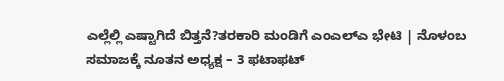ಎಲ್ಲೆಲ್ಲಿ ಎಷ್ಟಾಗಿದೆ ಬಿತ್ತನೆ?ತರಕಾರಿ ಮಂಡಿಗೆ ಎಂಎಲ್ಎ ಭೇಟಿ | ನೊಳಂಬ ಸಮಾಜಕ್ಕೆ ನೂತನ ಅಧ್ಯಕ್ಷ – 3 ಫಟಾಫಟ್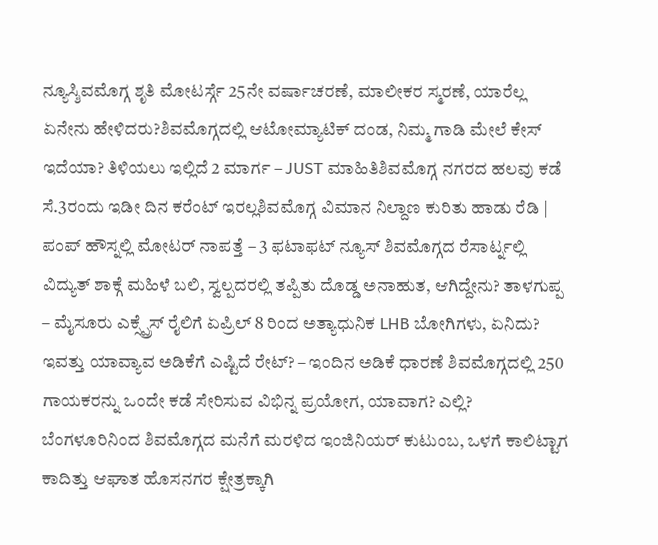ನ್ಯೂಸ್ಶಿವಮೊಗ್ಗ ಶೃತಿ ಮೋಟರ್ಸ್ಗೆ 25ನೇ ವರ್ಷಾಚರಣೆ, ಮಾಲೀಕರ ಸ್ಮರಣೆ, ಯಾರೆಲ್ಲ ಏನೇನು ಹೇಳಿದರು?ಶಿವಮೊಗ್ಗದಲ್ಲಿ ಆಟೋಮ್ಯಾಟಿಕ್ ದಂಡ, ನಿಮ್ಮ ಗಾಡಿ ಮೇಲೆ ಕೇಸ್ ಇದೆಯಾ? ತಿಳಿಯಲು ಇಲ್ಲಿದೆ 2 ಮಾರ್ಗ – JUST ಮಾಹಿತಿಶಿವಮೊಗ್ಗ ನಗರದ ಹಲವು ಕಡೆ ಸೆ.3ರಂದು ಇಡೀ ದಿನ ಕರೆಂಟ್ ಇರಲ್ಲಶಿವಮೊಗ್ಗ ವಿಮಾನ ನಿಲ್ದಾಣ ಕುರಿತು ಹಾಡು ರೆಡಿ | ಪಂಪ್ ಹೌಸ್ನಲ್ಲಿ ಮೋಟರ್ ನಾಪತ್ತೆ – 3 ಫಟಾಫಟ್ ನ್ಯೂಸ್ ಶಿವಮೊಗ್ಗದ ರೆಸಾರ್ಟ್ನಲ್ಲಿ ವಿದ್ಯುತ್ ಶಾಕ್ಗೆ ಮಹಿಳೆ ಬಲಿ, ಸ್ವಲ್ಪದರಲ್ಲಿ ತಪ್ಪಿತು ದೊಡ್ಡ ಅನಾಹುತ, ಆಗಿದ್ದೇನು? ತಾಳಗುಪ್ಪ – ಮೈಸೂರು ಎಕ್ಸ್ಪ್ರೆಸ್ ರೈಲಿಗೆ ಏಪ್ರಿಲ್ 8 ರಿಂದ ಅತ್ಯಾಧುನಿಕ LHB ಬೋಗಿಗಳು, ಏನಿದು? ಇವತ್ತು ಯಾವ್ಯಾವ ಅಡಿಕೆಗೆ ಎಷ್ಟಿದೆ ರೇಟ್? – ಇಂದಿನ ಅಡಿಕೆ ಧಾರಣೆ ಶಿವಮೊಗ್ಗದಲ್ಲಿ 250 ಗಾಯಕರನ್ನು ಒಂದೇ ಕಡೆ ಸೇರಿಸುವ ವಿಭಿನ್ನ ಪ್ರಯೋಗ, ಯಾವಾಗ? ಎಲ್ಲಿ? ಬೆಂಗಳೂರಿನಿಂದ ಶಿವಮೊಗ್ಗದ ಮನೆಗೆ ಮರಳಿದ ಇಂಜಿನಿಯರ್ ಕುಟುಂಬ, ಒಳಗೆ ಕಾಲಿಟ್ಟಾಗ ಕಾದಿತ್ತು ಆಘಾತ ಹೊಸನಗರ ಕ್ಷೇತ್ರಕ್ಕಾಗಿ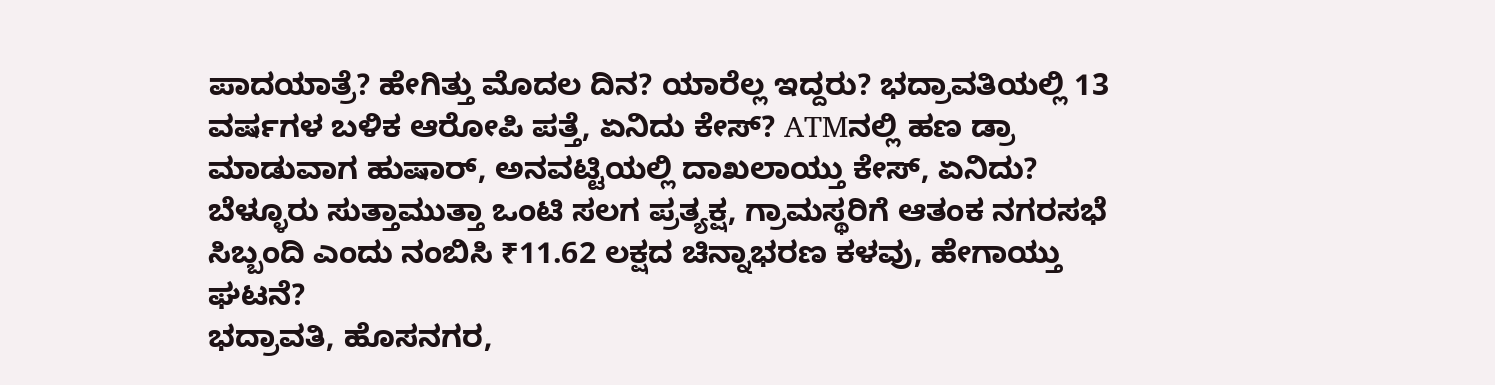ಪಾದಯಾತ್ರೆ? ಹೇಗಿತ್ತು ಮೊದಲ ದಿನ? ಯಾರೆಲ್ಲ ಇದ್ದರು? ಭದ್ರಾವತಿಯಲ್ಲಿ 13 ವರ್ಷಗಳ ಬಳಿಕ ಆರೋಪಿ ಪತ್ತೆ, ಏನಿದು ಕೇಸ್? ATMನಲ್ಲಿ ಹಣ ಡ್ರಾ ಮಾಡುವಾಗ ಹುಷಾರ್, ಅನವಟ್ಟಿಯಲ್ಲಿ ದಾಖಲಾಯ್ತು ಕೇಸ್, ಏನಿದು? ಬೆಳ್ಳೂರು ಸುತ್ತಾಮುತ್ತಾ ಒಂಟಿ ಸಲಗ ಪ್ರತ್ಯಕ್ಷ, ಗ್ರಾಮಸ್ಥರಿಗೆ ಆತಂಕ ನಗರಸಭೆ ಸಿಬ್ಬಂದಿ ಎಂದು ನಂಬಿಸಿ ₹11.62 ಲಕ್ಷದ ಚಿನ್ನಾಭರಣ ಕಳವು, ಹೇಗಾಯ್ತು ಘಟನೆ?
ಭದ್ರಾವತಿ, ಹೊಸನಗರ,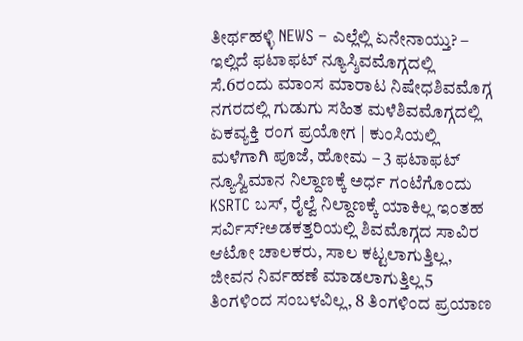ತೀರ್ಥಹಳ್ಳಿ NEWS – ಎಲ್ಲೆಲ್ಲಿ ಏನೇನಾಯ್ತು? – ಇಲ್ಲಿದೆ ಫಟಾಫಟ್ ನ್ಯೂಸ್ಶಿವಮೊಗ್ಗದಲ್ಲಿ ಸೆ.6ರಂದು ಮಾಂಸ ಮಾರಾಟ ನಿಷೇಧಶಿವಮೊಗ್ಗ ನಗರದಲ್ಲಿ ಗುಡುಗು ಸಹಿತ ಮಳೆಶಿವಮೊಗ್ಗದಲ್ಲಿ ಏಕವ್ಯಕ್ತಿ ರಂಗ ಪ್ರಯೋಗ | ಕುಂಸಿಯಲ್ಲಿ ಮಳೆಗಾಗಿ ಪೂಜೆ, ಹೋಮ – 3 ಫಟಾಫಟ್ ನ್ಯೂಸ್ವಿಮಾನ ನಿಲ್ದಾಣಕ್ಕೆ ಅರ್ಧ ಗಂಟೆಗೊಂದು KSRTC ಬಸ್, ರೈಲ್ವೆ ನಿಲ್ದಾಣಕ್ಕೆ ಯಾಕಿಲ್ಲ ಇಂತಹ ಸರ್ವಿಸ್?ಅಡಕತ್ತರಿಯಲ್ಲಿ ಶಿವಮೊಗ್ಗದ ಸಾವಿರ ಆಟೋ ಚಾಲಕರು, ಸಾಲ ಕಟ್ಟಲಾಗುತ್ತಿಲ್ಲ, ಜೀವನ ನಿರ್ವಹಣೆ ಮಾಡಲಾಗುತ್ತಿಲ್ಲ5 ತಿಂಗಳಿಂದ ಸಂಬಳವಿಲ್ಲ, 8 ತಿಂಗಳಿಂದ ಪ್ರಯಾಣ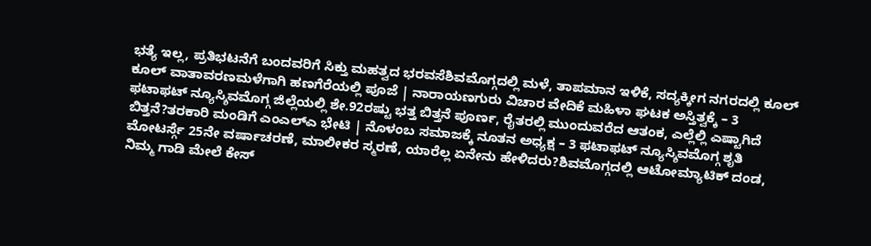ಭತ್ಯೆ ಇಲ್ಲ, ಪ್ರತಿಭಟನೆಗೆ ಬಂದವರಿಗೆ ಸಿಕ್ತು ಮಹತ್ವದ ಭರವಸೆಶಿವಮೊಗ್ಗದಲ್ಲಿ ಮಳೆ, ತಾಪಮಾನ ಇಳಿಕೆ, ಸದ್ಯಕ್ಕೀಗ ನಗರದಲ್ಲಿ ಕೂಲ್ ಕೂಲ್ ವಾತಾವರಣಮಳೆಗಾಗಿ ಹಣಗೆರೆಯಲ್ಲಿ ಪೂಜೆ | ನಾರಾಯಣಗುರು ವಿಚಾರ ವೇದಿಕೆ ಮಹಿಳಾ ಘಟಕ ಅಸ್ತಿತ್ವಕ್ಕೆ – 3 ಫಟಾಫಟ್ ನ್ಯೂಸ್ಶಿವಮೊಗ್ಗ ಜಿಲ್ಲೆಯಲ್ಲಿ ಶೇ.92ರಷ್ಟು ಭತ್ತ ಬಿತ್ತನೆ ಪೂರ್ಣ, ರೈತರಲ್ಲಿ ಮುಂದುವರೆದ ಆತಂಕ, ಎಲ್ಲೆಲ್ಲಿ ಎಷ್ಟಾಗಿದೆ ಬಿತ್ತನೆ?ತರಕಾರಿ ಮಂಡಿಗೆ ಎಂಎಲ್ಎ ಭೇಟಿ | ನೊಳಂಬ ಸಮಾಜಕ್ಕೆ ನೂತನ ಅಧ್ಯಕ್ಷ – 3 ಫಟಾಫಟ್ ನ್ಯೂಸ್ಶಿವಮೊಗ್ಗ ಶೃತಿ ಮೋಟರ್ಸ್ಗೆ 25ನೇ ವರ್ಷಾಚರಣೆ, ಮಾಲೀಕರ ಸ್ಮರಣೆ, ಯಾರೆಲ್ಲ ಏನೇನು ಹೇಳಿದರು?ಶಿವಮೊಗ್ಗದಲ್ಲಿ ಆಟೋಮ್ಯಾಟಿಕ್ ದಂಡ, ನಿಮ್ಮ ಗಾಡಿ ಮೇಲೆ ಕೇಸ್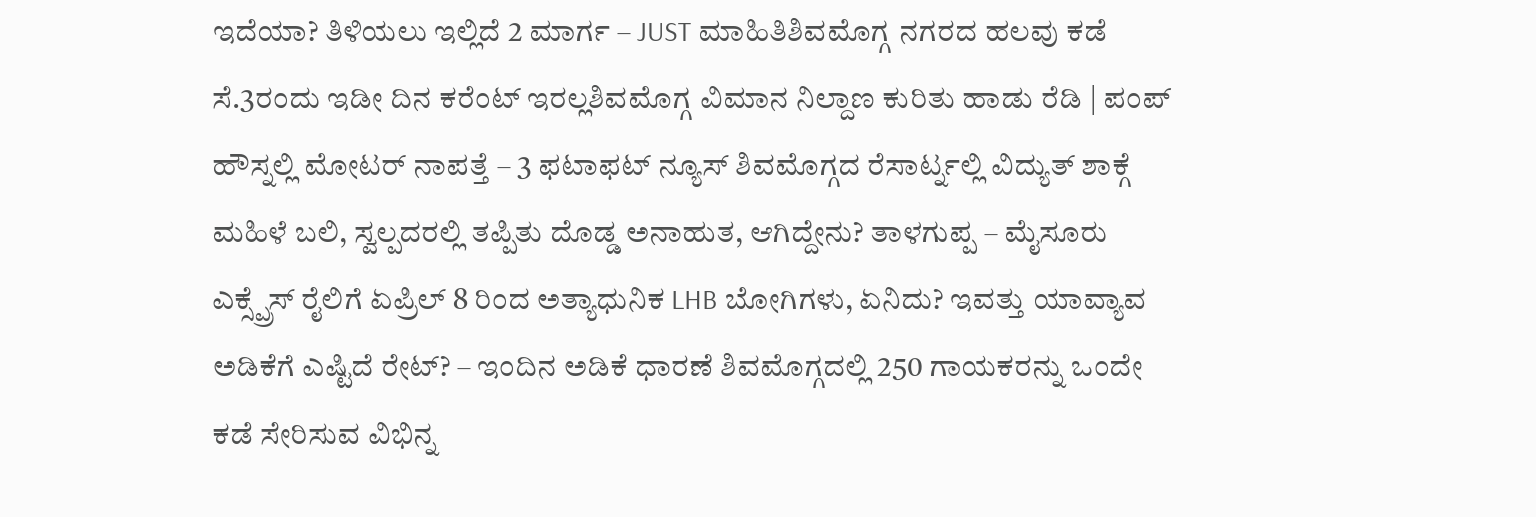ಇದೆಯಾ? ತಿಳಿಯಲು ಇಲ್ಲಿದೆ 2 ಮಾರ್ಗ – JUST ಮಾಹಿತಿಶಿವಮೊಗ್ಗ ನಗರದ ಹಲವು ಕಡೆ ಸೆ.3ರಂದು ಇಡೀ ದಿನ ಕರೆಂಟ್ ಇರಲ್ಲಶಿವಮೊಗ್ಗ ವಿಮಾನ ನಿಲ್ದಾಣ ಕುರಿತು ಹಾಡು ರೆಡಿ | ಪಂಪ್ ಹೌಸ್ನಲ್ಲಿ ಮೋಟರ್ ನಾಪತ್ತೆ – 3 ಫಟಾಫಟ್ ನ್ಯೂಸ್ ಶಿವಮೊಗ್ಗದ ರೆಸಾರ್ಟ್ನಲ್ಲಿ ವಿದ್ಯುತ್ ಶಾಕ್ಗೆ ಮಹಿಳೆ ಬಲಿ, ಸ್ವಲ್ಪದರಲ್ಲಿ ತಪ್ಪಿತು ದೊಡ್ಡ ಅನಾಹುತ, ಆಗಿದ್ದೇನು? ತಾಳಗುಪ್ಪ – ಮೈಸೂರು ಎಕ್ಸ್ಪ್ರೆಸ್ ರೈಲಿಗೆ ಏಪ್ರಿಲ್ 8 ರಿಂದ ಅತ್ಯಾಧುನಿಕ LHB ಬೋಗಿಗಳು, ಏನಿದು? ಇವತ್ತು ಯಾವ್ಯಾವ ಅಡಿಕೆಗೆ ಎಷ್ಟಿದೆ ರೇಟ್? – ಇಂದಿನ ಅಡಿಕೆ ಧಾರಣೆ ಶಿವಮೊಗ್ಗದಲ್ಲಿ 250 ಗಾಯಕರನ್ನು ಒಂದೇ ಕಡೆ ಸೇರಿಸುವ ವಿಭಿನ್ನ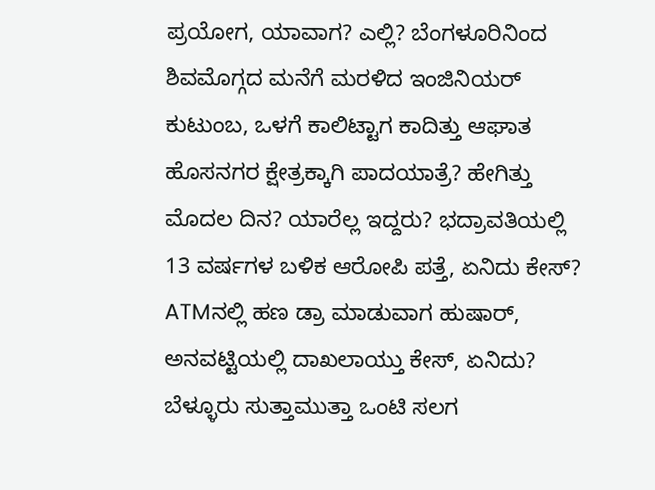ಪ್ರಯೋಗ, ಯಾವಾಗ? ಎಲ್ಲಿ? ಬೆಂಗಳೂರಿನಿಂದ ಶಿವಮೊಗ್ಗದ ಮನೆಗೆ ಮರಳಿದ ಇಂಜಿನಿಯರ್ ಕುಟುಂಬ, ಒಳಗೆ ಕಾಲಿಟ್ಟಾಗ ಕಾದಿತ್ತು ಆಘಾತ ಹೊಸನಗರ ಕ್ಷೇತ್ರಕ್ಕಾಗಿ ಪಾದಯಾತ್ರೆ? ಹೇಗಿತ್ತು ಮೊದಲ ದಿನ? ಯಾರೆಲ್ಲ ಇದ್ದರು? ಭದ್ರಾವತಿಯಲ್ಲಿ 13 ವರ್ಷಗಳ ಬಳಿಕ ಆರೋಪಿ ಪತ್ತೆ, ಏನಿದು ಕೇಸ್? ATMನಲ್ಲಿ ಹಣ ಡ್ರಾ ಮಾಡುವಾಗ ಹುಷಾರ್, ಅನವಟ್ಟಿಯಲ್ಲಿ ದಾಖಲಾಯ್ತು ಕೇಸ್, ಏನಿದು? ಬೆಳ್ಳೂರು ಸುತ್ತಾಮುತ್ತಾ ಒಂಟಿ ಸಲಗ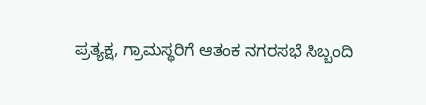ಪ್ರತ್ಯಕ್ಷ, ಗ್ರಾಮಸ್ಥರಿಗೆ ಆತಂಕ ನಗರಸಭೆ ಸಿಬ್ಬಂದಿ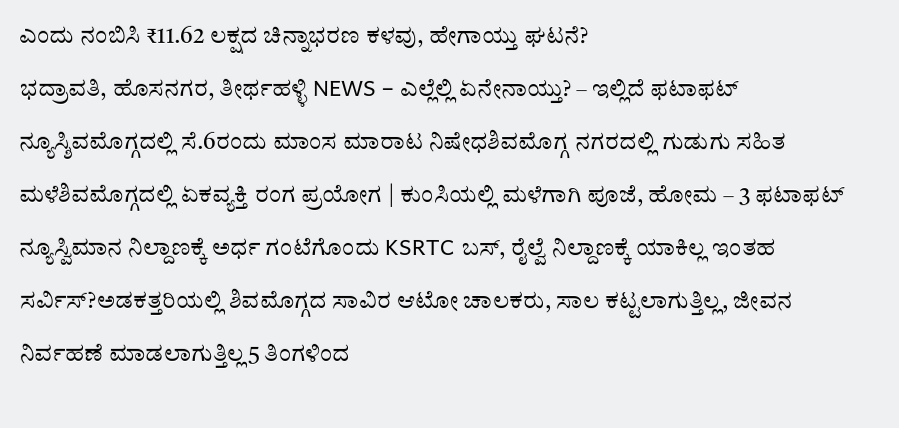ಎಂದು ನಂಬಿಸಿ ₹11.62 ಲಕ್ಷದ ಚಿನ್ನಾಭರಣ ಕಳವು, ಹೇಗಾಯ್ತು ಘಟನೆ?
ಭದ್ರಾವತಿ, ಹೊಸನಗರ, ತೀರ್ಥಹಳ್ಳಿ NEWS – ಎಲ್ಲೆಲ್ಲಿ ಏನೇನಾಯ್ತು? – ಇಲ್ಲಿದೆ ಫಟಾಫಟ್ ನ್ಯೂಸ್ಶಿವಮೊಗ್ಗದಲ್ಲಿ ಸೆ.6ರಂದು ಮಾಂಸ ಮಾರಾಟ ನಿಷೇಧಶಿವಮೊಗ್ಗ ನಗರದಲ್ಲಿ ಗುಡುಗು ಸಹಿತ ಮಳೆಶಿವಮೊಗ್ಗದಲ್ಲಿ ಏಕವ್ಯಕ್ತಿ ರಂಗ ಪ್ರಯೋಗ | ಕುಂಸಿಯಲ್ಲಿ ಮಳೆಗಾಗಿ ಪೂಜೆ, ಹೋಮ – 3 ಫಟಾಫಟ್ ನ್ಯೂಸ್ವಿಮಾನ ನಿಲ್ದಾಣಕ್ಕೆ ಅರ್ಧ ಗಂಟೆಗೊಂದು KSRTC ಬಸ್, ರೈಲ್ವೆ ನಿಲ್ದಾಣಕ್ಕೆ ಯಾಕಿಲ್ಲ ಇಂತಹ ಸರ್ವಿಸ್?ಅಡಕತ್ತರಿಯಲ್ಲಿ ಶಿವಮೊಗ್ಗದ ಸಾವಿರ ಆಟೋ ಚಾಲಕರು, ಸಾಲ ಕಟ್ಟಲಾಗುತ್ತಿಲ್ಲ, ಜೀವನ ನಿರ್ವಹಣೆ ಮಾಡಲಾಗುತ್ತಿಲ್ಲ5 ತಿಂಗಳಿಂದ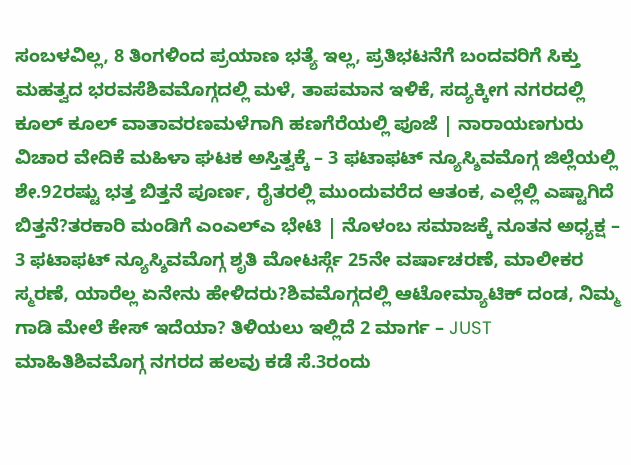ಸಂಬಳವಿಲ್ಲ, 8 ತಿಂಗಳಿಂದ ಪ್ರಯಾಣ ಭತ್ಯೆ ಇಲ್ಲ, ಪ್ರತಿಭಟನೆಗೆ ಬಂದವರಿಗೆ ಸಿಕ್ತು ಮಹತ್ವದ ಭರವಸೆಶಿವಮೊಗ್ಗದಲ್ಲಿ ಮಳೆ, ತಾಪಮಾನ ಇಳಿಕೆ, ಸದ್ಯಕ್ಕೀಗ ನಗರದಲ್ಲಿ ಕೂಲ್ ಕೂಲ್ ವಾತಾವರಣಮಳೆಗಾಗಿ ಹಣಗೆರೆಯಲ್ಲಿ ಪೂಜೆ | ನಾರಾಯಣಗುರು ವಿಚಾರ ವೇದಿಕೆ ಮಹಿಳಾ ಘಟಕ ಅಸ್ತಿತ್ವಕ್ಕೆ – 3 ಫಟಾಫಟ್ ನ್ಯೂಸ್ಶಿವಮೊಗ್ಗ ಜಿಲ್ಲೆಯಲ್ಲಿ ಶೇ.92ರಷ್ಟು ಭತ್ತ ಬಿತ್ತನೆ ಪೂರ್ಣ, ರೈತರಲ್ಲಿ ಮುಂದುವರೆದ ಆತಂಕ, ಎಲ್ಲೆಲ್ಲಿ ಎಷ್ಟಾಗಿದೆ ಬಿತ್ತನೆ?ತರಕಾರಿ ಮಂಡಿಗೆ ಎಂಎಲ್ಎ ಭೇಟಿ | ನೊಳಂಬ ಸಮಾಜಕ್ಕೆ ನೂತನ ಅಧ್ಯಕ್ಷ – 3 ಫಟಾಫಟ್ ನ್ಯೂಸ್ಶಿವಮೊಗ್ಗ ಶೃತಿ ಮೋಟರ್ಸ್ಗೆ 25ನೇ ವರ್ಷಾಚರಣೆ, ಮಾಲೀಕರ ಸ್ಮರಣೆ, ಯಾರೆಲ್ಲ ಏನೇನು ಹೇಳಿದರು?ಶಿವಮೊಗ್ಗದಲ್ಲಿ ಆಟೋಮ್ಯಾಟಿಕ್ ದಂಡ, ನಿಮ್ಮ ಗಾಡಿ ಮೇಲೆ ಕೇಸ್ ಇದೆಯಾ? ತಿಳಿಯಲು ಇಲ್ಲಿದೆ 2 ಮಾರ್ಗ – JUST ಮಾಹಿತಿಶಿವಮೊಗ್ಗ ನಗರದ ಹಲವು ಕಡೆ ಸೆ.3ರಂದು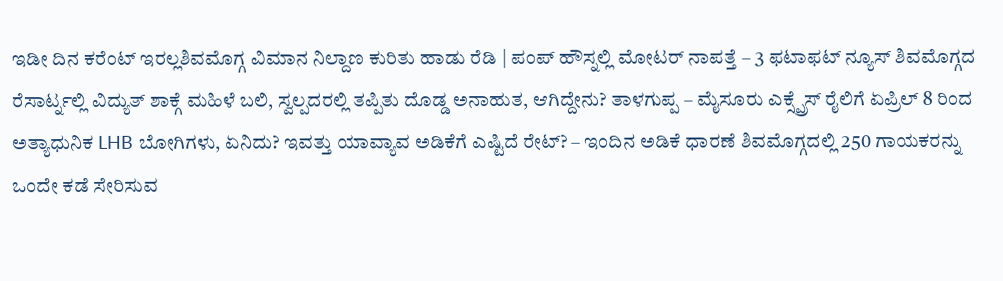ಇಡೀ ದಿನ ಕರೆಂಟ್ ಇರಲ್ಲಶಿವಮೊಗ್ಗ ವಿಮಾನ ನಿಲ್ದಾಣ ಕುರಿತು ಹಾಡು ರೆಡಿ | ಪಂಪ್ ಹೌಸ್ನಲ್ಲಿ ಮೋಟರ್ ನಾಪತ್ತೆ – 3 ಫಟಾಫಟ್ ನ್ಯೂಸ್ ಶಿವಮೊಗ್ಗದ ರೆಸಾರ್ಟ್ನಲ್ಲಿ ವಿದ್ಯುತ್ ಶಾಕ್ಗೆ ಮಹಿಳೆ ಬಲಿ, ಸ್ವಲ್ಪದರಲ್ಲಿ ತಪ್ಪಿತು ದೊಡ್ಡ ಅನಾಹುತ, ಆಗಿದ್ದೇನು? ತಾಳಗುಪ್ಪ – ಮೈಸೂರು ಎಕ್ಸ್ಪ್ರೆಸ್ ರೈಲಿಗೆ ಏಪ್ರಿಲ್ 8 ರಿಂದ ಅತ್ಯಾಧುನಿಕ LHB ಬೋಗಿಗಳು, ಏನಿದು? ಇವತ್ತು ಯಾವ್ಯಾವ ಅಡಿಕೆಗೆ ಎಷ್ಟಿದೆ ರೇಟ್? – ಇಂದಿನ ಅಡಿಕೆ ಧಾರಣೆ ಶಿವಮೊಗ್ಗದಲ್ಲಿ 250 ಗಾಯಕರನ್ನು ಒಂದೇ ಕಡೆ ಸೇರಿಸುವ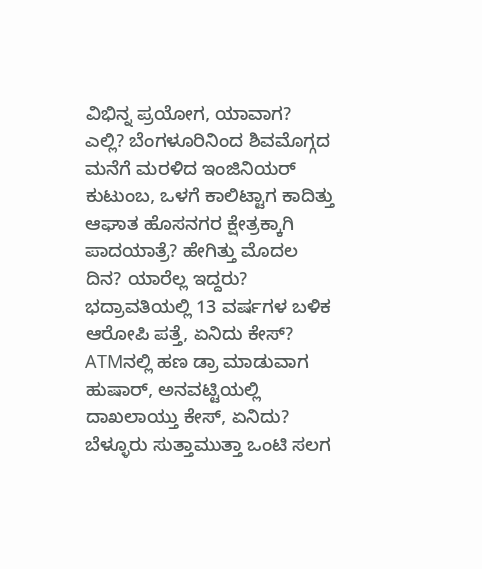ವಿಭಿನ್ನ ಪ್ರಯೋಗ, ಯಾವಾಗ? ಎಲ್ಲಿ? ಬೆಂಗಳೂರಿನಿಂದ ಶಿವಮೊಗ್ಗದ ಮನೆಗೆ ಮರಳಿದ ಇಂಜಿನಿಯರ್ ಕುಟುಂಬ, ಒಳಗೆ ಕಾಲಿಟ್ಟಾಗ ಕಾದಿತ್ತು ಆಘಾತ ಹೊಸನಗರ ಕ್ಷೇತ್ರಕ್ಕಾಗಿ ಪಾದಯಾತ್ರೆ? ಹೇಗಿತ್ತು ಮೊದಲ ದಿನ? ಯಾರೆಲ್ಲ ಇದ್ದರು? ಭದ್ರಾವತಿಯಲ್ಲಿ 13 ವರ್ಷಗಳ ಬಳಿಕ ಆರೋಪಿ ಪತ್ತೆ, ಏನಿದು ಕೇಸ್? ATMನಲ್ಲಿ ಹಣ ಡ್ರಾ ಮಾಡುವಾಗ ಹುಷಾರ್, ಅನವಟ್ಟಿಯಲ್ಲಿ ದಾಖಲಾಯ್ತು ಕೇಸ್, ಏನಿದು? ಬೆಳ್ಳೂರು ಸುತ್ತಾಮುತ್ತಾ ಒಂಟಿ ಸಲಗ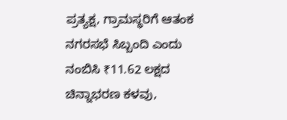ಪ್ರತ್ಯಕ್ಷ, ಗ್ರಾಮಸ್ಥರಿಗೆ ಆತಂಕ ನಗರಸಭೆ ಸಿಬ್ಬಂದಿ ಎಂದು ನಂಬಿಸಿ ₹11.62 ಲಕ್ಷದ ಚಿನ್ನಾಭರಣ ಕಳವು,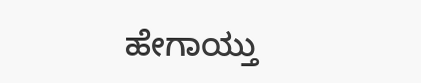ಹೇಗಾಯ್ತು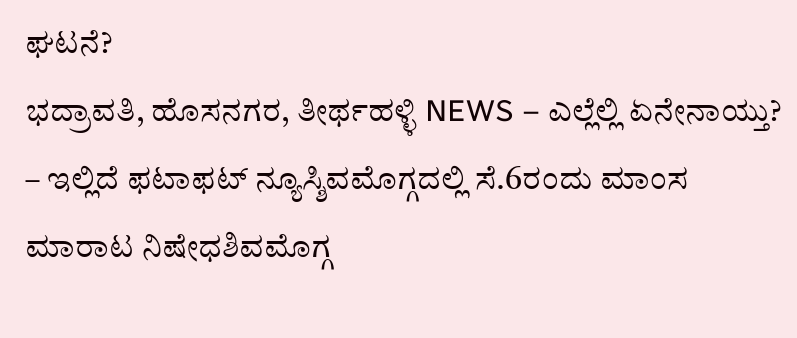ಘಟನೆ?
ಭದ್ರಾವತಿ, ಹೊಸನಗರ, ತೀರ್ಥಹಳ್ಳಿ NEWS – ಎಲ್ಲೆಲ್ಲಿ ಏನೇನಾಯ್ತು? – ಇಲ್ಲಿದೆ ಫಟಾಫಟ್ ನ್ಯೂಸ್ಶಿವಮೊಗ್ಗದಲ್ಲಿ ಸೆ.6ರಂದು ಮಾಂಸ ಮಾರಾಟ ನಿಷೇಧಶಿವಮೊಗ್ಗ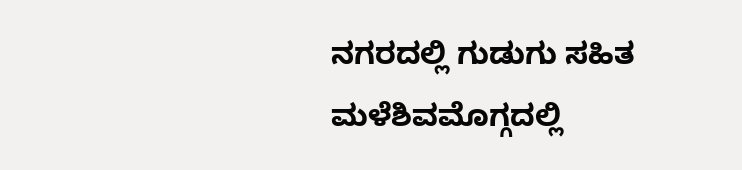ನಗರದಲ್ಲಿ ಗುಡುಗು ಸಹಿತ ಮಳೆಶಿವಮೊಗ್ಗದಲ್ಲಿ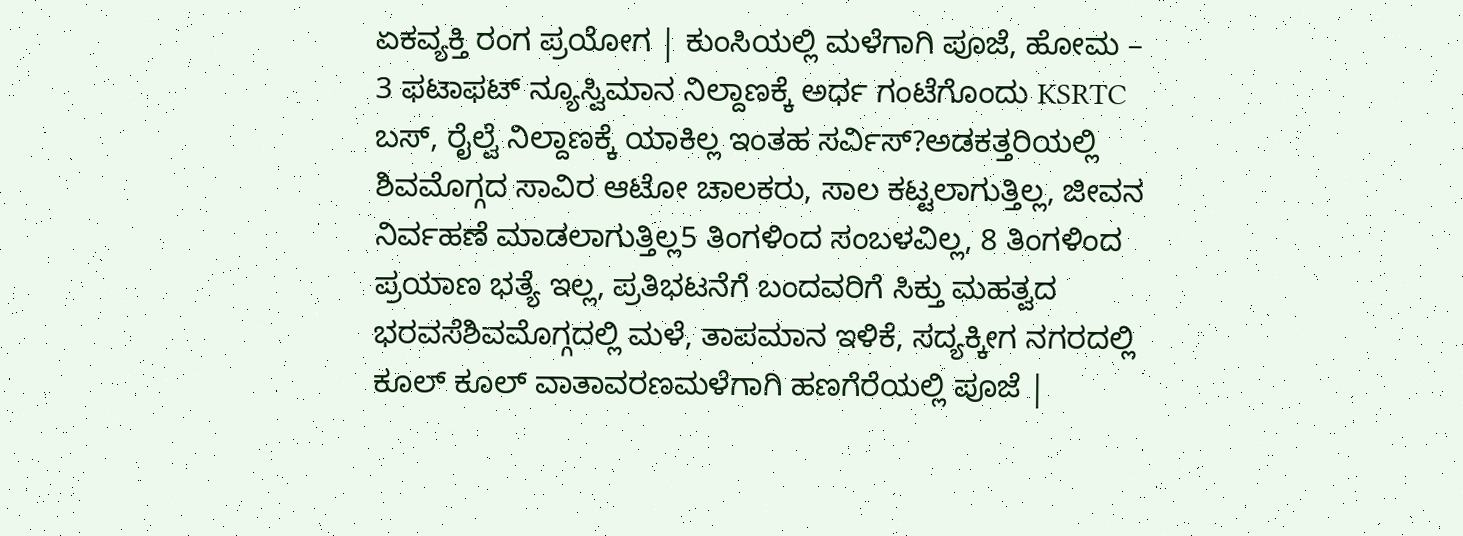ಏಕವ್ಯಕ್ತಿ ರಂಗ ಪ್ರಯೋಗ | ಕುಂಸಿಯಲ್ಲಿ ಮಳೆಗಾಗಿ ಪೂಜೆ, ಹೋಮ – 3 ಫಟಾಫಟ್ ನ್ಯೂಸ್ವಿಮಾನ ನಿಲ್ದಾಣಕ್ಕೆ ಅರ್ಧ ಗಂಟೆಗೊಂದು KSRTC ಬಸ್, ರೈಲ್ವೆ ನಿಲ್ದಾಣಕ್ಕೆ ಯಾಕಿಲ್ಲ ಇಂತಹ ಸರ್ವಿಸ್?ಅಡಕತ್ತರಿಯಲ್ಲಿ ಶಿವಮೊಗ್ಗದ ಸಾವಿರ ಆಟೋ ಚಾಲಕರು, ಸಾಲ ಕಟ್ಟಲಾಗುತ್ತಿಲ್ಲ, ಜೀವನ ನಿರ್ವಹಣೆ ಮಾಡಲಾಗುತ್ತಿಲ್ಲ5 ತಿಂಗಳಿಂದ ಸಂಬಳವಿಲ್ಲ, 8 ತಿಂಗಳಿಂದ ಪ್ರಯಾಣ ಭತ್ಯೆ ಇಲ್ಲ, ಪ್ರತಿಭಟನೆಗೆ ಬಂದವರಿಗೆ ಸಿಕ್ತು ಮಹತ್ವದ ಭರವಸೆಶಿವಮೊಗ್ಗದಲ್ಲಿ ಮಳೆ, ತಾಪಮಾನ ಇಳಿಕೆ, ಸದ್ಯಕ್ಕೀಗ ನಗರದಲ್ಲಿ ಕೂಲ್ ಕೂಲ್ ವಾತಾವರಣಮಳೆಗಾಗಿ ಹಣಗೆರೆಯಲ್ಲಿ ಪೂಜೆ |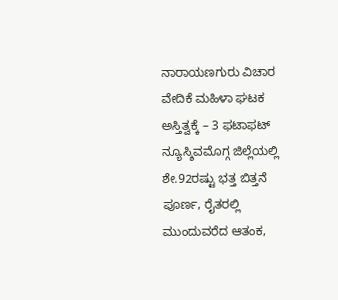ನಾರಾಯಣಗುರು ವಿಚಾರ ವೇದಿಕೆ ಮಹಿಳಾ ಘಟಕ ಅಸ್ತಿತ್ವಕ್ಕೆ – 3 ಫಟಾಫಟ್ ನ್ಯೂಸ್ಶಿವಮೊಗ್ಗ ಜಿಲ್ಲೆಯಲ್ಲಿ ಶೇ.92ರಷ್ಟು ಭತ್ತ ಬಿತ್ತನೆ ಪೂರ್ಣ, ರೈತರಲ್ಲಿ ಮುಂದುವರೆದ ಆತಂಕ,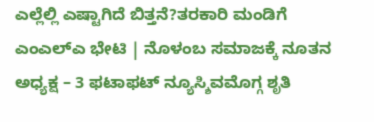ಎಲ್ಲೆಲ್ಲಿ ಎಷ್ಟಾಗಿದೆ ಬಿತ್ತನೆ?ತರಕಾರಿ ಮಂಡಿಗೆ ಎಂಎಲ್ಎ ಭೇಟಿ | ನೊಳಂಬ ಸಮಾಜಕ್ಕೆ ನೂತನ ಅಧ್ಯಕ್ಷ – 3 ಫಟಾಫಟ್ ನ್ಯೂಸ್ಶಿವಮೊಗ್ಗ ಶೃತಿ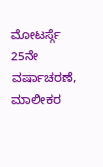ಮೋಟರ್ಸ್ಗೆ 25ನೇ ವರ್ಷಾಚರಣೆ, ಮಾಲೀಕರ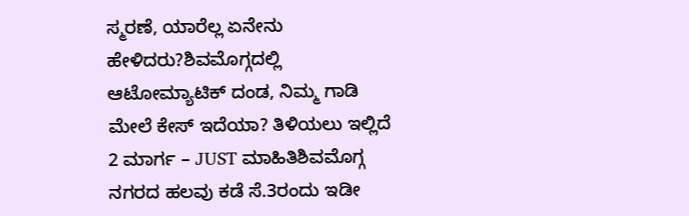ಸ್ಮರಣೆ, ಯಾರೆಲ್ಲ ಏನೇನು ಹೇಳಿದರು?ಶಿವಮೊಗ್ಗದಲ್ಲಿ ಆಟೋಮ್ಯಾಟಿಕ್ ದಂಡ, ನಿಮ್ಮ ಗಾಡಿ ಮೇಲೆ ಕೇಸ್ ಇದೆಯಾ? ತಿಳಿಯಲು ಇಲ್ಲಿದೆ 2 ಮಾರ್ಗ – JUST ಮಾಹಿತಿಶಿವಮೊಗ್ಗ ನಗರದ ಹಲವು ಕಡೆ ಸೆ.3ರಂದು ಇಡೀ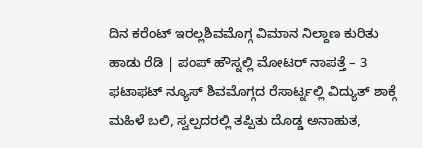ದಿನ ಕರೆಂಟ್ ಇರಲ್ಲಶಿವಮೊಗ್ಗ ವಿಮಾನ ನಿಲ್ದಾಣ ಕುರಿತು ಹಾಡು ರೆಡಿ | ಪಂಪ್ ಹೌಸ್ನಲ್ಲಿ ಮೋಟರ್ ನಾಪತ್ತೆ – 3 ಫಟಾಫಟ್ ನ್ಯೂಸ್ ಶಿವಮೊಗ್ಗದ ರೆಸಾರ್ಟ್ನಲ್ಲಿ ವಿದ್ಯುತ್ ಶಾಕ್ಗೆ ಮಹಿಳೆ ಬಲಿ, ಸ್ವಲ್ಪದರಲ್ಲಿ ತಪ್ಪಿತು ದೊಡ್ಡ ಅನಾಹುತ,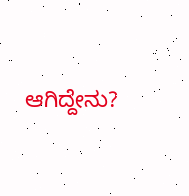ಆಗಿದ್ದೇನು?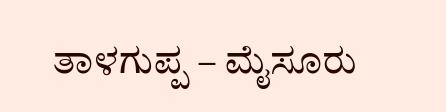ತಾಳಗುಪ್ಪ – ಮೈಸೂರು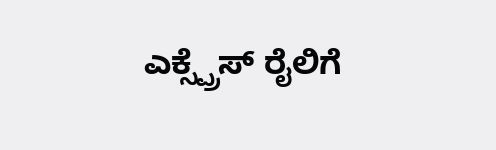ಎಕ್ಸ್ಪ್ರೆಸ್ ರೈಲಿಗೆ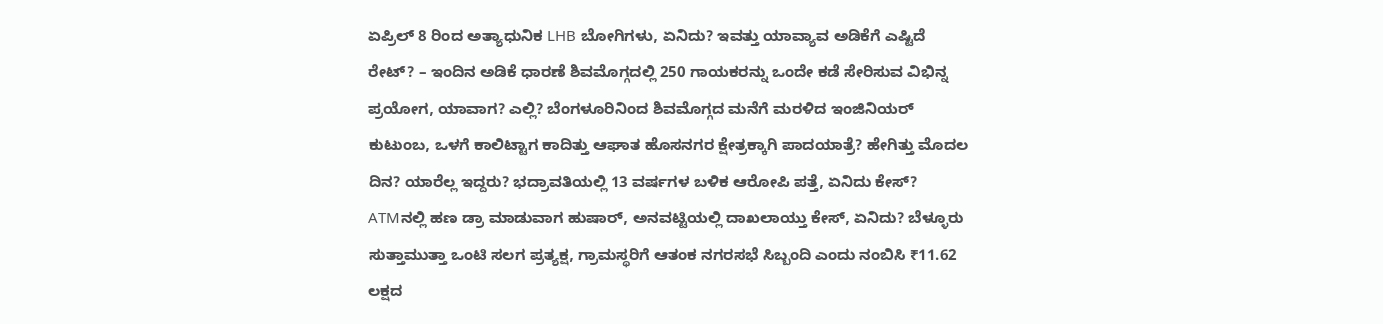ಏಪ್ರಿಲ್ 8 ರಿಂದ ಅತ್ಯಾಧುನಿಕ LHB ಬೋಗಿಗಳು, ಏನಿದು? ಇವತ್ತು ಯಾವ್ಯಾವ ಅಡಿಕೆಗೆ ಎಷ್ಟಿದೆ ರೇಟ್? – ಇಂದಿನ ಅಡಿಕೆ ಧಾರಣೆ ಶಿವಮೊಗ್ಗದಲ್ಲಿ 250 ಗಾಯಕರನ್ನು ಒಂದೇ ಕಡೆ ಸೇರಿಸುವ ವಿಭಿನ್ನ ಪ್ರಯೋಗ, ಯಾವಾಗ? ಎಲ್ಲಿ? ಬೆಂಗಳೂರಿನಿಂದ ಶಿವಮೊಗ್ಗದ ಮನೆಗೆ ಮರಳಿದ ಇಂಜಿನಿಯರ್ ಕುಟುಂಬ, ಒಳಗೆ ಕಾಲಿಟ್ಟಾಗ ಕಾದಿತ್ತು ಆಘಾತ ಹೊಸನಗರ ಕ್ಷೇತ್ರಕ್ಕಾಗಿ ಪಾದಯಾತ್ರೆ? ಹೇಗಿತ್ತು ಮೊದಲ ದಿನ? ಯಾರೆಲ್ಲ ಇದ್ದರು? ಭದ್ರಾವತಿಯಲ್ಲಿ 13 ವರ್ಷಗಳ ಬಳಿಕ ಆರೋಪಿ ಪತ್ತೆ, ಏನಿದು ಕೇಸ್? ATMನಲ್ಲಿ ಹಣ ಡ್ರಾ ಮಾಡುವಾಗ ಹುಷಾರ್, ಅನವಟ್ಟಿಯಲ್ಲಿ ದಾಖಲಾಯ್ತು ಕೇಸ್, ಏನಿದು? ಬೆಳ್ಳೂರು ಸುತ್ತಾಮುತ್ತಾ ಒಂಟಿ ಸಲಗ ಪ್ರತ್ಯಕ್ಷ, ಗ್ರಾಮಸ್ಥರಿಗೆ ಆತಂಕ ನಗರಸಭೆ ಸಿಬ್ಬಂದಿ ಎಂದು ನಂಬಿಸಿ ₹11.62 ಲಕ್ಷದ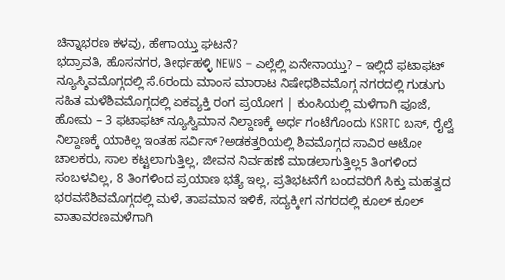ಚಿನ್ನಾಭರಣ ಕಳವು, ಹೇಗಾಯ್ತು ಘಟನೆ?
ಭದ್ರಾವತಿ, ಹೊಸನಗರ, ತೀರ್ಥಹಳ್ಳಿ NEWS – ಎಲ್ಲೆಲ್ಲಿ ಏನೇನಾಯ್ತು? – ಇಲ್ಲಿದೆ ಫಟಾಫಟ್ ನ್ಯೂಸ್ಶಿವಮೊಗ್ಗದಲ್ಲಿ ಸೆ.6ರಂದು ಮಾಂಸ ಮಾರಾಟ ನಿಷೇಧಶಿವಮೊಗ್ಗ ನಗರದಲ್ಲಿ ಗುಡುಗು ಸಹಿತ ಮಳೆಶಿವಮೊಗ್ಗದಲ್ಲಿ ಏಕವ್ಯಕ್ತಿ ರಂಗ ಪ್ರಯೋಗ | ಕುಂಸಿಯಲ್ಲಿ ಮಳೆಗಾಗಿ ಪೂಜೆ, ಹೋಮ – 3 ಫಟಾಫಟ್ ನ್ಯೂಸ್ವಿಮಾನ ನಿಲ್ದಾಣಕ್ಕೆ ಅರ್ಧ ಗಂಟೆಗೊಂದು KSRTC ಬಸ್, ರೈಲ್ವೆ ನಿಲ್ದಾಣಕ್ಕೆ ಯಾಕಿಲ್ಲ ಇಂತಹ ಸರ್ವಿಸ್?ಅಡಕತ್ತರಿಯಲ್ಲಿ ಶಿವಮೊಗ್ಗದ ಸಾವಿರ ಆಟೋ ಚಾಲಕರು, ಸಾಲ ಕಟ್ಟಲಾಗುತ್ತಿಲ್ಲ, ಜೀವನ ನಿರ್ವಹಣೆ ಮಾಡಲಾಗುತ್ತಿಲ್ಲ5 ತಿಂಗಳಿಂದ ಸಂಬಳವಿಲ್ಲ, 8 ತಿಂಗಳಿಂದ ಪ್ರಯಾಣ ಭತ್ಯೆ ಇಲ್ಲ, ಪ್ರತಿಭಟನೆಗೆ ಬಂದವರಿಗೆ ಸಿಕ್ತು ಮಹತ್ವದ ಭರವಸೆಶಿವಮೊಗ್ಗದಲ್ಲಿ ಮಳೆ, ತಾಪಮಾನ ಇಳಿಕೆ, ಸದ್ಯಕ್ಕೀಗ ನಗರದಲ್ಲಿ ಕೂಲ್ ಕೂಲ್ ವಾತಾವರಣಮಳೆಗಾಗಿ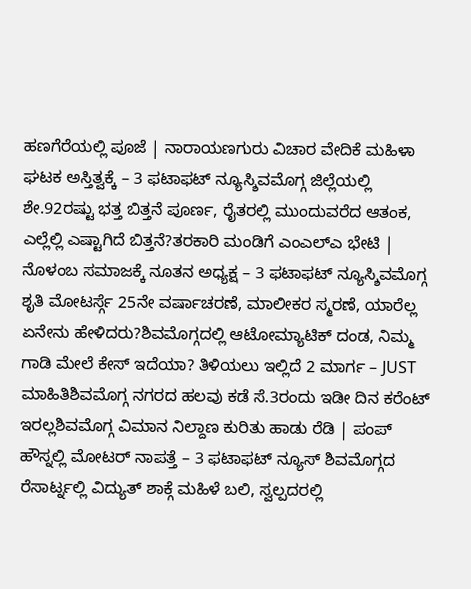ಹಣಗೆರೆಯಲ್ಲಿ ಪೂಜೆ | ನಾರಾಯಣಗುರು ವಿಚಾರ ವೇದಿಕೆ ಮಹಿಳಾ ಘಟಕ ಅಸ್ತಿತ್ವಕ್ಕೆ – 3 ಫಟಾಫಟ್ ನ್ಯೂಸ್ಶಿವಮೊಗ್ಗ ಜಿಲ್ಲೆಯಲ್ಲಿ ಶೇ.92ರಷ್ಟು ಭತ್ತ ಬಿತ್ತನೆ ಪೂರ್ಣ, ರೈತರಲ್ಲಿ ಮುಂದುವರೆದ ಆತಂಕ, ಎಲ್ಲೆಲ್ಲಿ ಎಷ್ಟಾಗಿದೆ ಬಿತ್ತನೆ?ತರಕಾರಿ ಮಂಡಿಗೆ ಎಂಎಲ್ಎ ಭೇಟಿ | ನೊಳಂಬ ಸಮಾಜಕ್ಕೆ ನೂತನ ಅಧ್ಯಕ್ಷ – 3 ಫಟಾಫಟ್ ನ್ಯೂಸ್ಶಿವಮೊಗ್ಗ ಶೃತಿ ಮೋಟರ್ಸ್ಗೆ 25ನೇ ವರ್ಷಾಚರಣೆ, ಮಾಲೀಕರ ಸ್ಮರಣೆ, ಯಾರೆಲ್ಲ ಏನೇನು ಹೇಳಿದರು?ಶಿವಮೊಗ್ಗದಲ್ಲಿ ಆಟೋಮ್ಯಾಟಿಕ್ ದಂಡ, ನಿಮ್ಮ ಗಾಡಿ ಮೇಲೆ ಕೇಸ್ ಇದೆಯಾ? ತಿಳಿಯಲು ಇಲ್ಲಿದೆ 2 ಮಾರ್ಗ – JUST ಮಾಹಿತಿಶಿವಮೊಗ್ಗ ನಗರದ ಹಲವು ಕಡೆ ಸೆ.3ರಂದು ಇಡೀ ದಿನ ಕರೆಂಟ್ ಇರಲ್ಲಶಿವಮೊಗ್ಗ ವಿಮಾನ ನಿಲ್ದಾಣ ಕುರಿತು ಹಾಡು ರೆಡಿ | ಪಂಪ್ ಹೌಸ್ನಲ್ಲಿ ಮೋಟರ್ ನಾಪತ್ತೆ – 3 ಫಟಾಫಟ್ ನ್ಯೂಸ್ ಶಿವಮೊಗ್ಗದ ರೆಸಾರ್ಟ್ನಲ್ಲಿ ವಿದ್ಯುತ್ ಶಾಕ್ಗೆ ಮಹಿಳೆ ಬಲಿ, ಸ್ವಲ್ಪದರಲ್ಲಿ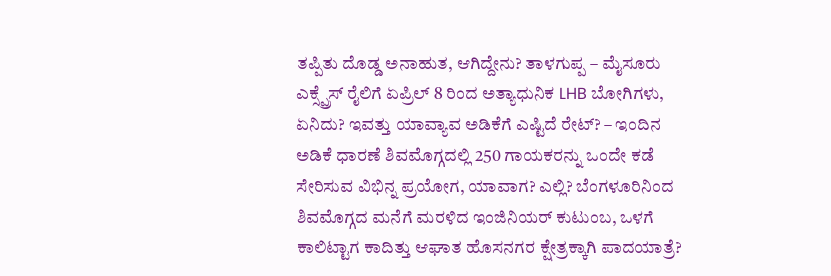ತಪ್ಪಿತು ದೊಡ್ಡ ಅನಾಹುತ, ಆಗಿದ್ದೇನು? ತಾಳಗುಪ್ಪ – ಮೈಸೂರು ಎಕ್ಸ್ಪ್ರೆಸ್ ರೈಲಿಗೆ ಏಪ್ರಿಲ್ 8 ರಿಂದ ಅತ್ಯಾಧುನಿಕ LHB ಬೋಗಿಗಳು, ಏನಿದು? ಇವತ್ತು ಯಾವ್ಯಾವ ಅಡಿಕೆಗೆ ಎಷ್ಟಿದೆ ರೇಟ್? – ಇಂದಿನ ಅಡಿಕೆ ಧಾರಣೆ ಶಿವಮೊಗ್ಗದಲ್ಲಿ 250 ಗಾಯಕರನ್ನು ಒಂದೇ ಕಡೆ ಸೇರಿಸುವ ವಿಭಿನ್ನ ಪ್ರಯೋಗ, ಯಾವಾಗ? ಎಲ್ಲಿ? ಬೆಂಗಳೂರಿನಿಂದ ಶಿವಮೊಗ್ಗದ ಮನೆಗೆ ಮರಳಿದ ಇಂಜಿನಿಯರ್ ಕುಟುಂಬ, ಒಳಗೆ ಕಾಲಿಟ್ಟಾಗ ಕಾದಿತ್ತು ಆಘಾತ ಹೊಸನಗರ ಕ್ಷೇತ್ರಕ್ಕಾಗಿ ಪಾದಯಾತ್ರೆ?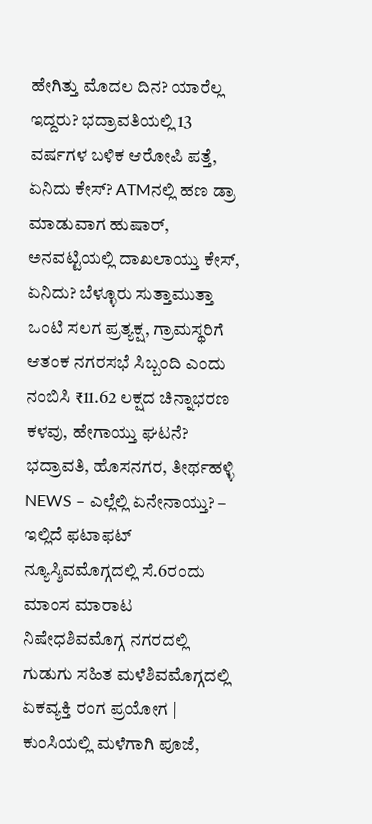ಹೇಗಿತ್ತು ಮೊದಲ ದಿನ? ಯಾರೆಲ್ಲ ಇದ್ದರು? ಭದ್ರಾವತಿಯಲ್ಲಿ 13 ವರ್ಷಗಳ ಬಳಿಕ ಆರೋಪಿ ಪತ್ತೆ, ಏನಿದು ಕೇಸ್? ATMನಲ್ಲಿ ಹಣ ಡ್ರಾ ಮಾಡುವಾಗ ಹುಷಾರ್, ಅನವಟ್ಟಿಯಲ್ಲಿ ದಾಖಲಾಯ್ತು ಕೇಸ್, ಏನಿದು? ಬೆಳ್ಳೂರು ಸುತ್ತಾಮುತ್ತಾ ಒಂಟಿ ಸಲಗ ಪ್ರತ್ಯಕ್ಷ, ಗ್ರಾಮಸ್ಥರಿಗೆ ಆತಂಕ ನಗರಸಭೆ ಸಿಬ್ಬಂದಿ ಎಂದು ನಂಬಿಸಿ ₹11.62 ಲಕ್ಷದ ಚಿನ್ನಾಭರಣ ಕಳವು, ಹೇಗಾಯ್ತು ಘಟನೆ?
ಭದ್ರಾವತಿ, ಹೊಸನಗರ, ತೀರ್ಥಹಳ್ಳಿ NEWS – ಎಲ್ಲೆಲ್ಲಿ ಏನೇನಾಯ್ತು? – ಇಲ್ಲಿದೆ ಫಟಾಫಟ್ ನ್ಯೂಸ್ಶಿವಮೊಗ್ಗದಲ್ಲಿ ಸೆ.6ರಂದು ಮಾಂಸ ಮಾರಾಟ ನಿಷೇಧಶಿವಮೊಗ್ಗ ನಗರದಲ್ಲಿ ಗುಡುಗು ಸಹಿತ ಮಳೆಶಿವಮೊಗ್ಗದಲ್ಲಿ ಏಕವ್ಯಕ್ತಿ ರಂಗ ಪ್ರಯೋಗ | ಕುಂಸಿಯಲ್ಲಿ ಮಳೆಗಾಗಿ ಪೂಜೆ,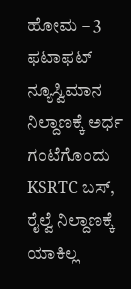ಹೋಮ – 3 ಫಟಾಫಟ್ ನ್ಯೂಸ್ವಿಮಾನ ನಿಲ್ದಾಣಕ್ಕೆ ಅರ್ಧ ಗಂಟೆಗೊಂದು KSRTC ಬಸ್, ರೈಲ್ವೆ ನಿಲ್ದಾಣಕ್ಕೆ ಯಾಕಿಲ್ಲ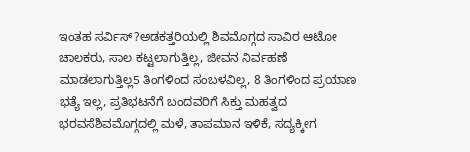ಇಂತಹ ಸರ್ವಿಸ್?ಅಡಕತ್ತರಿಯಲ್ಲಿ ಶಿವಮೊಗ್ಗದ ಸಾವಿರ ಆಟೋ ಚಾಲಕರು, ಸಾಲ ಕಟ್ಟಲಾಗುತ್ತಿಲ್ಲ, ಜೀವನ ನಿರ್ವಹಣೆ ಮಾಡಲಾಗುತ್ತಿಲ್ಲ5 ತಿಂಗಳಿಂದ ಸಂಬಳವಿಲ್ಲ, 8 ತಿಂಗಳಿಂದ ಪ್ರಯಾಣ ಭತ್ಯೆ ಇಲ್ಲ, ಪ್ರತಿಭಟನೆಗೆ ಬಂದವರಿಗೆ ಸಿಕ್ತು ಮಹತ್ವದ ಭರವಸೆಶಿವಮೊಗ್ಗದಲ್ಲಿ ಮಳೆ, ತಾಪಮಾನ ಇಳಿಕೆ, ಸದ್ಯಕ್ಕೀಗ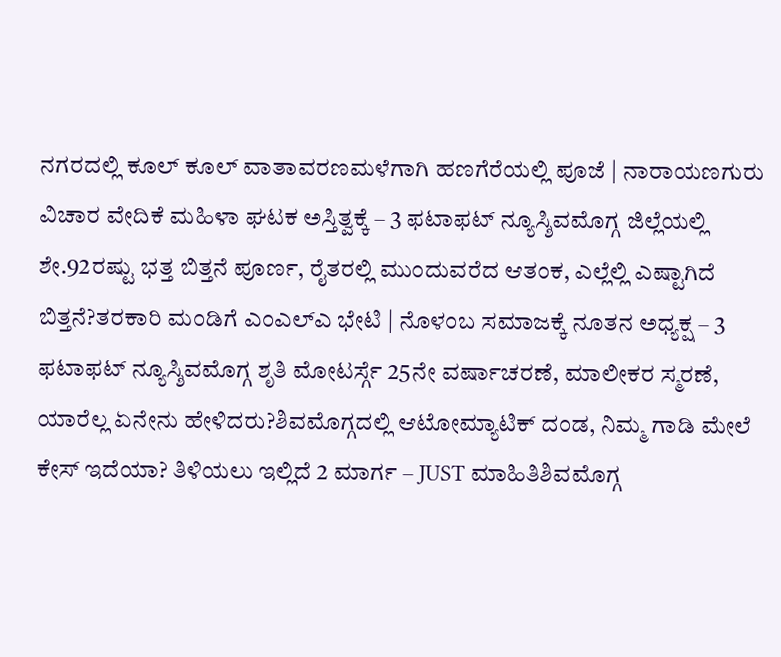ನಗರದಲ್ಲಿ ಕೂಲ್ ಕೂಲ್ ವಾತಾವರಣಮಳೆಗಾಗಿ ಹಣಗೆರೆಯಲ್ಲಿ ಪೂಜೆ | ನಾರಾಯಣಗುರು ವಿಚಾರ ವೇದಿಕೆ ಮಹಿಳಾ ಘಟಕ ಅಸ್ತಿತ್ವಕ್ಕೆ – 3 ಫಟಾಫಟ್ ನ್ಯೂಸ್ಶಿವಮೊಗ್ಗ ಜಿಲ್ಲೆಯಲ್ಲಿ ಶೇ.92ರಷ್ಟು ಭತ್ತ ಬಿತ್ತನೆ ಪೂರ್ಣ, ರೈತರಲ್ಲಿ ಮುಂದುವರೆದ ಆತಂಕ, ಎಲ್ಲೆಲ್ಲಿ ಎಷ್ಟಾಗಿದೆ ಬಿತ್ತನೆ?ತರಕಾರಿ ಮಂಡಿಗೆ ಎಂಎಲ್ಎ ಭೇಟಿ | ನೊಳಂಬ ಸಮಾಜಕ್ಕೆ ನೂತನ ಅಧ್ಯಕ್ಷ – 3 ಫಟಾಫಟ್ ನ್ಯೂಸ್ಶಿವಮೊಗ್ಗ ಶೃತಿ ಮೋಟರ್ಸ್ಗೆ 25ನೇ ವರ್ಷಾಚರಣೆ, ಮಾಲೀಕರ ಸ್ಮರಣೆ, ಯಾರೆಲ್ಲ ಏನೇನು ಹೇಳಿದರು?ಶಿವಮೊಗ್ಗದಲ್ಲಿ ಆಟೋಮ್ಯಾಟಿಕ್ ದಂಡ, ನಿಮ್ಮ ಗಾಡಿ ಮೇಲೆ ಕೇಸ್ ಇದೆಯಾ? ತಿಳಿಯಲು ಇಲ್ಲಿದೆ 2 ಮಾರ್ಗ – JUST ಮಾಹಿತಿಶಿವಮೊಗ್ಗ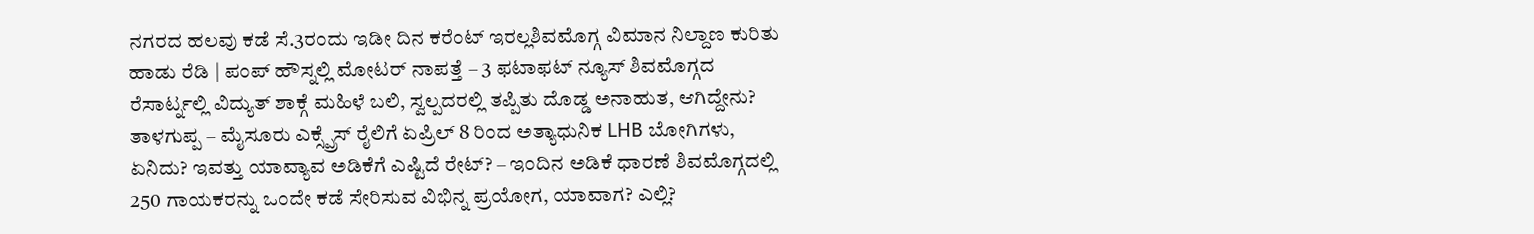ನಗರದ ಹಲವು ಕಡೆ ಸೆ.3ರಂದು ಇಡೀ ದಿನ ಕರೆಂಟ್ ಇರಲ್ಲಶಿವಮೊಗ್ಗ ವಿಮಾನ ನಿಲ್ದಾಣ ಕುರಿತು ಹಾಡು ರೆಡಿ | ಪಂಪ್ ಹೌಸ್ನಲ್ಲಿ ಮೋಟರ್ ನಾಪತ್ತೆ – 3 ಫಟಾಫಟ್ ನ್ಯೂಸ್ ಶಿವಮೊಗ್ಗದ ರೆಸಾರ್ಟ್ನಲ್ಲಿ ವಿದ್ಯುತ್ ಶಾಕ್ಗೆ ಮಹಿಳೆ ಬಲಿ, ಸ್ವಲ್ಪದರಲ್ಲಿ ತಪ್ಪಿತು ದೊಡ್ಡ ಅನಾಹುತ, ಆಗಿದ್ದೇನು? ತಾಳಗುಪ್ಪ – ಮೈಸೂರು ಎಕ್ಸ್ಪ್ರೆಸ್ ರೈಲಿಗೆ ಏಪ್ರಿಲ್ 8 ರಿಂದ ಅತ್ಯಾಧುನಿಕ LHB ಬೋಗಿಗಳು, ಏನಿದು? ಇವತ್ತು ಯಾವ್ಯಾವ ಅಡಿಕೆಗೆ ಎಷ್ಟಿದೆ ರೇಟ್? – ಇಂದಿನ ಅಡಿಕೆ ಧಾರಣೆ ಶಿವಮೊಗ್ಗದಲ್ಲಿ 250 ಗಾಯಕರನ್ನು ಒಂದೇ ಕಡೆ ಸೇರಿಸುವ ವಿಭಿನ್ನ ಪ್ರಯೋಗ, ಯಾವಾಗ? ಎಲ್ಲಿ?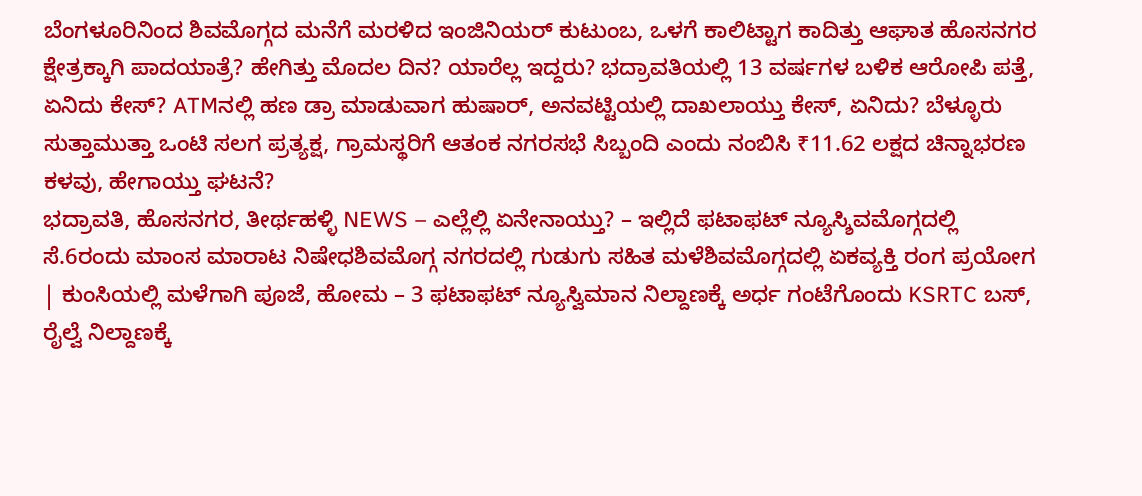ಬೆಂಗಳೂರಿನಿಂದ ಶಿವಮೊಗ್ಗದ ಮನೆಗೆ ಮರಳಿದ ಇಂಜಿನಿಯರ್ ಕುಟುಂಬ, ಒಳಗೆ ಕಾಲಿಟ್ಟಾಗ ಕಾದಿತ್ತು ಆಘಾತ ಹೊಸನಗರ ಕ್ಷೇತ್ರಕ್ಕಾಗಿ ಪಾದಯಾತ್ರೆ? ಹೇಗಿತ್ತು ಮೊದಲ ದಿನ? ಯಾರೆಲ್ಲ ಇದ್ದರು? ಭದ್ರಾವತಿಯಲ್ಲಿ 13 ವರ್ಷಗಳ ಬಳಿಕ ಆರೋಪಿ ಪತ್ತೆ, ಏನಿದು ಕೇಸ್? ATMನಲ್ಲಿ ಹಣ ಡ್ರಾ ಮಾಡುವಾಗ ಹುಷಾರ್, ಅನವಟ್ಟಿಯಲ್ಲಿ ದಾಖಲಾಯ್ತು ಕೇಸ್, ಏನಿದು? ಬೆಳ್ಳೂರು ಸುತ್ತಾಮುತ್ತಾ ಒಂಟಿ ಸಲಗ ಪ್ರತ್ಯಕ್ಷ, ಗ್ರಾಮಸ್ಥರಿಗೆ ಆತಂಕ ನಗರಸಭೆ ಸಿಬ್ಬಂದಿ ಎಂದು ನಂಬಿಸಿ ₹11.62 ಲಕ್ಷದ ಚಿನ್ನಾಭರಣ ಕಳವು, ಹೇಗಾಯ್ತು ಘಟನೆ?
ಭದ್ರಾವತಿ, ಹೊಸನಗರ, ತೀರ್ಥಹಳ್ಳಿ NEWS – ಎಲ್ಲೆಲ್ಲಿ ಏನೇನಾಯ್ತು? – ಇಲ್ಲಿದೆ ಫಟಾಫಟ್ ನ್ಯೂಸ್ಶಿವಮೊಗ್ಗದಲ್ಲಿ ಸೆ.6ರಂದು ಮಾಂಸ ಮಾರಾಟ ನಿಷೇಧಶಿವಮೊಗ್ಗ ನಗರದಲ್ಲಿ ಗುಡುಗು ಸಹಿತ ಮಳೆಶಿವಮೊಗ್ಗದಲ್ಲಿ ಏಕವ್ಯಕ್ತಿ ರಂಗ ಪ್ರಯೋಗ | ಕುಂಸಿಯಲ್ಲಿ ಮಳೆಗಾಗಿ ಪೂಜೆ, ಹೋಮ – 3 ಫಟಾಫಟ್ ನ್ಯೂಸ್ವಿಮಾನ ನಿಲ್ದಾಣಕ್ಕೆ ಅರ್ಧ ಗಂಟೆಗೊಂದು KSRTC ಬಸ್, ರೈಲ್ವೆ ನಿಲ್ದಾಣಕ್ಕೆ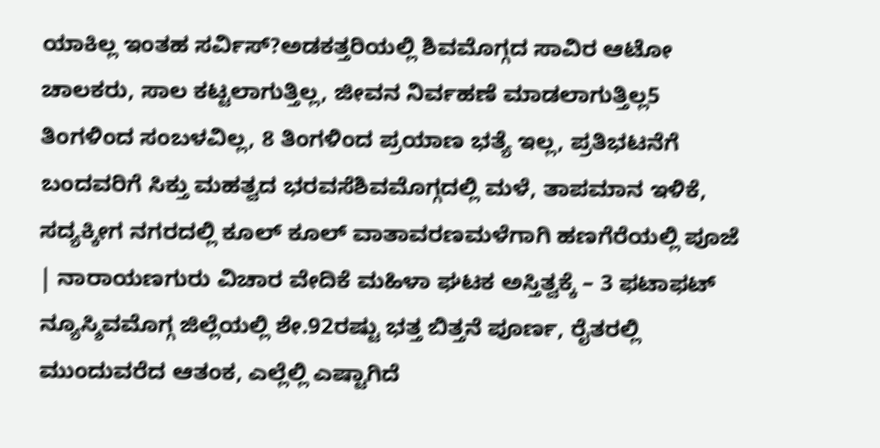ಯಾಕಿಲ್ಲ ಇಂತಹ ಸರ್ವಿಸ್?ಅಡಕತ್ತರಿಯಲ್ಲಿ ಶಿವಮೊಗ್ಗದ ಸಾವಿರ ಆಟೋ ಚಾಲಕರು, ಸಾಲ ಕಟ್ಟಲಾಗುತ್ತಿಲ್ಲ, ಜೀವನ ನಿರ್ವಹಣೆ ಮಾಡಲಾಗುತ್ತಿಲ್ಲ5 ತಿಂಗಳಿಂದ ಸಂಬಳವಿಲ್ಲ, 8 ತಿಂಗಳಿಂದ ಪ್ರಯಾಣ ಭತ್ಯೆ ಇಲ್ಲ, ಪ್ರತಿಭಟನೆಗೆ ಬಂದವರಿಗೆ ಸಿಕ್ತು ಮಹತ್ವದ ಭರವಸೆಶಿವಮೊಗ್ಗದಲ್ಲಿ ಮಳೆ, ತಾಪಮಾನ ಇಳಿಕೆ, ಸದ್ಯಕ್ಕೀಗ ನಗರದಲ್ಲಿ ಕೂಲ್ ಕೂಲ್ ವಾತಾವರಣಮಳೆಗಾಗಿ ಹಣಗೆರೆಯಲ್ಲಿ ಪೂಜೆ | ನಾರಾಯಣಗುರು ವಿಚಾರ ವೇದಿಕೆ ಮಹಿಳಾ ಘಟಕ ಅಸ್ತಿತ್ವಕ್ಕೆ – 3 ಫಟಾಫಟ್ ನ್ಯೂಸ್ಶಿವಮೊಗ್ಗ ಜಿಲ್ಲೆಯಲ್ಲಿ ಶೇ.92ರಷ್ಟು ಭತ್ತ ಬಿತ್ತನೆ ಪೂರ್ಣ, ರೈತರಲ್ಲಿ ಮುಂದುವರೆದ ಆತಂಕ, ಎಲ್ಲೆಲ್ಲಿ ಎಷ್ಟಾಗಿದೆ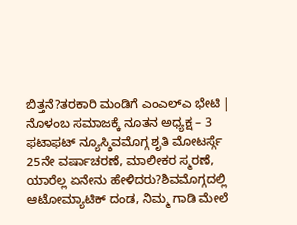ಬಿತ್ತನೆ?ತರಕಾರಿ ಮಂಡಿಗೆ ಎಂಎಲ್ಎ ಭೇಟಿ | ನೊಳಂಬ ಸಮಾಜಕ್ಕೆ ನೂತನ ಅಧ್ಯಕ್ಷ – 3 ಫಟಾಫಟ್ ನ್ಯೂಸ್ಶಿವಮೊಗ್ಗ ಶೃತಿ ಮೋಟರ್ಸ್ಗೆ 25ನೇ ವರ್ಷಾಚರಣೆ, ಮಾಲೀಕರ ಸ್ಮರಣೆ, ಯಾರೆಲ್ಲ ಏನೇನು ಹೇಳಿದರು?ಶಿವಮೊಗ್ಗದಲ್ಲಿ ಆಟೋಮ್ಯಾಟಿಕ್ ದಂಡ, ನಿಮ್ಮ ಗಾಡಿ ಮೇಲೆ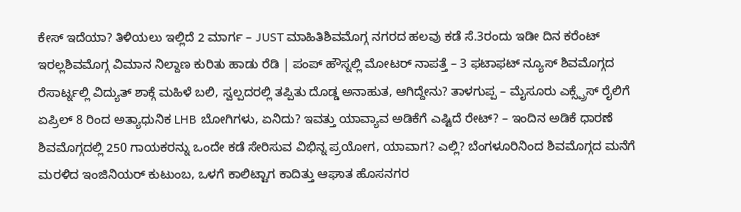ಕೇಸ್ ಇದೆಯಾ? ತಿಳಿಯಲು ಇಲ್ಲಿದೆ 2 ಮಾರ್ಗ – JUST ಮಾಹಿತಿಶಿವಮೊಗ್ಗ ನಗರದ ಹಲವು ಕಡೆ ಸೆ.3ರಂದು ಇಡೀ ದಿನ ಕರೆಂಟ್ ಇರಲ್ಲಶಿವಮೊಗ್ಗ ವಿಮಾನ ನಿಲ್ದಾಣ ಕುರಿತು ಹಾಡು ರೆಡಿ | ಪಂಪ್ ಹೌಸ್ನಲ್ಲಿ ಮೋಟರ್ ನಾಪತ್ತೆ – 3 ಫಟಾಫಟ್ ನ್ಯೂಸ್ ಶಿವಮೊಗ್ಗದ ರೆಸಾರ್ಟ್ನಲ್ಲಿ ವಿದ್ಯುತ್ ಶಾಕ್ಗೆ ಮಹಿಳೆ ಬಲಿ, ಸ್ವಲ್ಪದರಲ್ಲಿ ತಪ್ಪಿತು ದೊಡ್ಡ ಅನಾಹುತ, ಆಗಿದ್ದೇನು? ತಾಳಗುಪ್ಪ – ಮೈಸೂರು ಎಕ್ಸ್ಪ್ರೆಸ್ ರೈಲಿಗೆ ಏಪ್ರಿಲ್ 8 ರಿಂದ ಅತ್ಯಾಧುನಿಕ LHB ಬೋಗಿಗಳು, ಏನಿದು? ಇವತ್ತು ಯಾವ್ಯಾವ ಅಡಿಕೆಗೆ ಎಷ್ಟಿದೆ ರೇಟ್? – ಇಂದಿನ ಅಡಿಕೆ ಧಾರಣೆ ಶಿವಮೊಗ್ಗದಲ್ಲಿ 250 ಗಾಯಕರನ್ನು ಒಂದೇ ಕಡೆ ಸೇರಿಸುವ ವಿಭಿನ್ನ ಪ್ರಯೋಗ, ಯಾವಾಗ? ಎಲ್ಲಿ? ಬೆಂಗಳೂರಿನಿಂದ ಶಿವಮೊಗ್ಗದ ಮನೆಗೆ ಮರಳಿದ ಇಂಜಿನಿಯರ್ ಕುಟುಂಬ, ಒಳಗೆ ಕಾಲಿಟ್ಟಾಗ ಕಾದಿತ್ತು ಆಘಾತ ಹೊಸನಗರ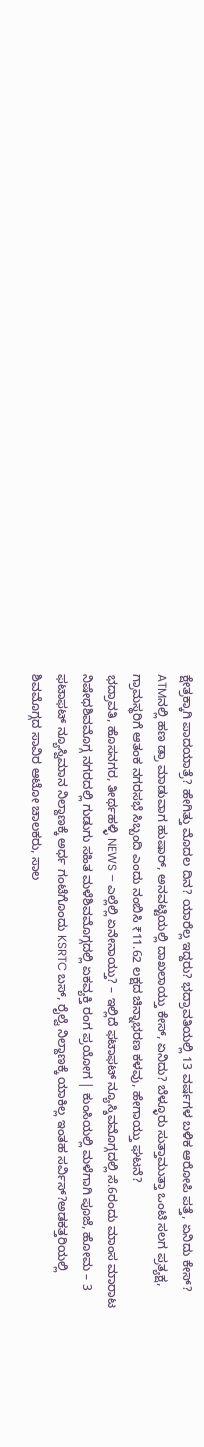ಕ್ಷೇತ್ರಕ್ಕಾಗಿ ಪಾದಯಾತ್ರೆ? ಹೇಗಿತ್ತು ಮೊದಲ ದಿನ? ಯಾರೆಲ್ಲ ಇದ್ದರು? ಭದ್ರಾವತಿಯಲ್ಲಿ 13 ವರ್ಷಗಳ ಬಳಿಕ ಆರೋಪಿ ಪತ್ತೆ, ಏನಿದು ಕೇಸ್? ATMನಲ್ಲಿ ಹಣ ಡ್ರಾ ಮಾಡುವಾಗ ಹುಷಾರ್, ಅನವಟ್ಟಿಯಲ್ಲಿ ದಾಖಲಾಯ್ತು ಕೇಸ್, ಏನಿದು? ಬೆಳ್ಳೂರು ಸುತ್ತಾಮುತ್ತಾ ಒಂಟಿ ಸಲಗ ಪ್ರತ್ಯಕ್ಷ, ಗ್ರಾಮಸ್ಥರಿಗೆ ಆತಂಕ ನಗರಸಭೆ ಸಿಬ್ಬಂದಿ ಎಂದು ನಂಬಿಸಿ ₹11.62 ಲಕ್ಷದ ಚಿನ್ನಾಭರಣ ಕಳವು, ಹೇಗಾಯ್ತು ಘಟನೆ?
ಭದ್ರಾವತಿ, ಹೊಸನಗರ, ತೀರ್ಥಹಳ್ಳಿ NEWS – ಎಲ್ಲೆಲ್ಲಿ ಏನೇನಾಯ್ತು? – ಇಲ್ಲಿದೆ ಫಟಾಫಟ್ ನ್ಯೂಸ್ಶಿವಮೊಗ್ಗದಲ್ಲಿ ಸೆ.6ರಂದು ಮಾಂಸ ಮಾರಾಟ ನಿಷೇಧಶಿವಮೊಗ್ಗ ನಗರದಲ್ಲಿ ಗುಡುಗು ಸಹಿತ ಮಳೆಶಿವಮೊಗ್ಗದಲ್ಲಿ ಏಕವ್ಯಕ್ತಿ ರಂಗ ಪ್ರಯೋಗ | ಕುಂಸಿಯಲ್ಲಿ ಮಳೆಗಾಗಿ ಪೂಜೆ, ಹೋಮ – 3 ಫಟಾಫಟ್ ನ್ಯೂಸ್ವಿಮಾನ ನಿಲ್ದಾಣಕ್ಕೆ ಅರ್ಧ ಗಂಟೆಗೊಂದು KSRTC ಬಸ್, ರೈಲ್ವೆ ನಿಲ್ದಾಣಕ್ಕೆ ಯಾಕಿಲ್ಲ ಇಂತಹ ಸರ್ವಿಸ್?ಅಡಕತ್ತರಿಯಲ್ಲಿ ಶಿವಮೊಗ್ಗದ ಸಾವಿರ ಆಟೋ ಚಾಲಕರು, ಸಾಲ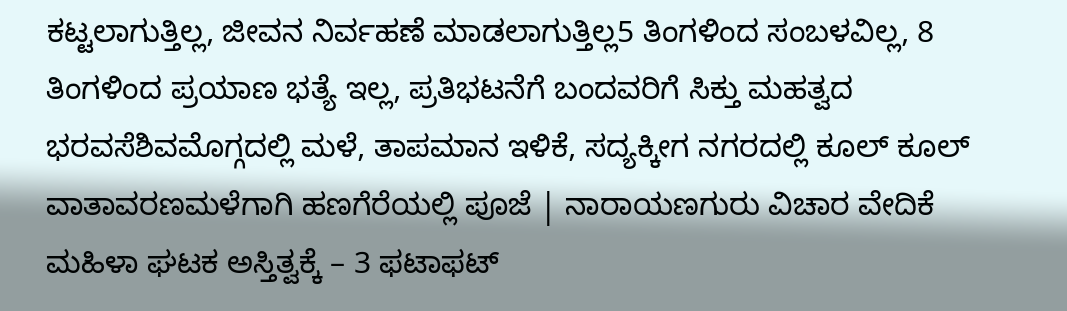ಕಟ್ಟಲಾಗುತ್ತಿಲ್ಲ, ಜೀವನ ನಿರ್ವಹಣೆ ಮಾಡಲಾಗುತ್ತಿಲ್ಲ5 ತಿಂಗಳಿಂದ ಸಂಬಳವಿಲ್ಲ, 8 ತಿಂಗಳಿಂದ ಪ್ರಯಾಣ ಭತ್ಯೆ ಇಲ್ಲ, ಪ್ರತಿಭಟನೆಗೆ ಬಂದವರಿಗೆ ಸಿಕ್ತು ಮಹತ್ವದ ಭರವಸೆಶಿವಮೊಗ್ಗದಲ್ಲಿ ಮಳೆ, ತಾಪಮಾನ ಇಳಿಕೆ, ಸದ್ಯಕ್ಕೀಗ ನಗರದಲ್ಲಿ ಕೂಲ್ ಕೂಲ್ ವಾತಾವರಣಮಳೆಗಾಗಿ ಹಣಗೆರೆಯಲ್ಲಿ ಪೂಜೆ | ನಾರಾಯಣಗುರು ವಿಚಾರ ವೇದಿಕೆ ಮಹಿಳಾ ಘಟಕ ಅಸ್ತಿತ್ವಕ್ಕೆ – 3 ಫಟಾಫಟ್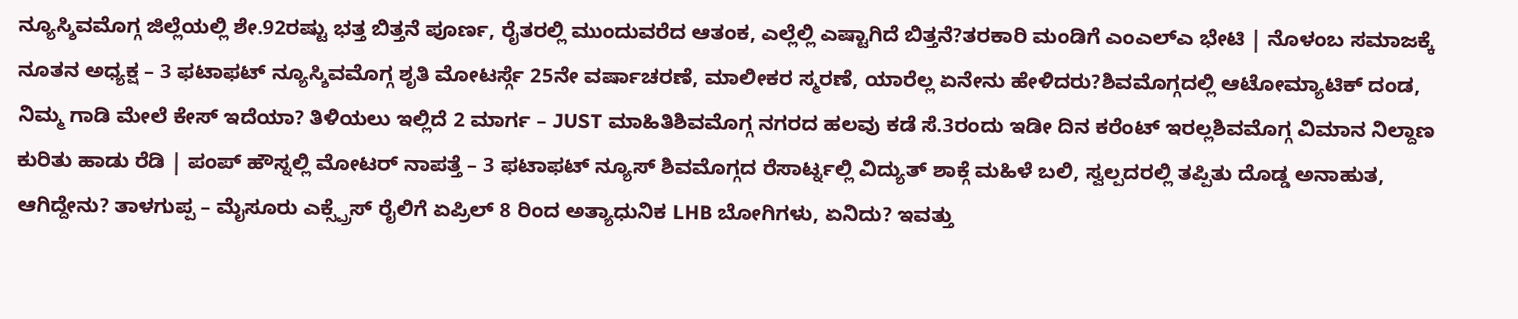ನ್ಯೂಸ್ಶಿವಮೊಗ್ಗ ಜಿಲ್ಲೆಯಲ್ಲಿ ಶೇ.92ರಷ್ಟು ಭತ್ತ ಬಿತ್ತನೆ ಪೂರ್ಣ, ರೈತರಲ್ಲಿ ಮುಂದುವರೆದ ಆತಂಕ, ಎಲ್ಲೆಲ್ಲಿ ಎಷ್ಟಾಗಿದೆ ಬಿತ್ತನೆ?ತರಕಾರಿ ಮಂಡಿಗೆ ಎಂಎಲ್ಎ ಭೇಟಿ | ನೊಳಂಬ ಸಮಾಜಕ್ಕೆ ನೂತನ ಅಧ್ಯಕ್ಷ – 3 ಫಟಾಫಟ್ ನ್ಯೂಸ್ಶಿವಮೊಗ್ಗ ಶೃತಿ ಮೋಟರ್ಸ್ಗೆ 25ನೇ ವರ್ಷಾಚರಣೆ, ಮಾಲೀಕರ ಸ್ಮರಣೆ, ಯಾರೆಲ್ಲ ಏನೇನು ಹೇಳಿದರು?ಶಿವಮೊಗ್ಗದಲ್ಲಿ ಆಟೋಮ್ಯಾಟಿಕ್ ದಂಡ, ನಿಮ್ಮ ಗಾಡಿ ಮೇಲೆ ಕೇಸ್ ಇದೆಯಾ? ತಿಳಿಯಲು ಇಲ್ಲಿದೆ 2 ಮಾರ್ಗ – JUST ಮಾಹಿತಿಶಿವಮೊಗ್ಗ ನಗರದ ಹಲವು ಕಡೆ ಸೆ.3ರಂದು ಇಡೀ ದಿನ ಕರೆಂಟ್ ಇರಲ್ಲಶಿವಮೊಗ್ಗ ವಿಮಾನ ನಿಲ್ದಾಣ ಕುರಿತು ಹಾಡು ರೆಡಿ | ಪಂಪ್ ಹೌಸ್ನಲ್ಲಿ ಮೋಟರ್ ನಾಪತ್ತೆ – 3 ಫಟಾಫಟ್ ನ್ಯೂಸ್ ಶಿವಮೊಗ್ಗದ ರೆಸಾರ್ಟ್ನಲ್ಲಿ ವಿದ್ಯುತ್ ಶಾಕ್ಗೆ ಮಹಿಳೆ ಬಲಿ, ಸ್ವಲ್ಪದರಲ್ಲಿ ತಪ್ಪಿತು ದೊಡ್ಡ ಅನಾಹುತ, ಆಗಿದ್ದೇನು? ತಾಳಗುಪ್ಪ – ಮೈಸೂರು ಎಕ್ಸ್ಪ್ರೆಸ್ ರೈಲಿಗೆ ಏಪ್ರಿಲ್ 8 ರಿಂದ ಅತ್ಯಾಧುನಿಕ LHB ಬೋಗಿಗಳು, ಏನಿದು? ಇವತ್ತು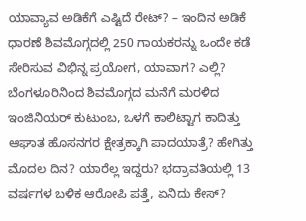ಯಾವ್ಯಾವ ಅಡಿಕೆಗೆ ಎಷ್ಟಿದೆ ರೇಟ್? – ಇಂದಿನ ಅಡಿಕೆ ಧಾರಣೆ ಶಿವಮೊಗ್ಗದಲ್ಲಿ 250 ಗಾಯಕರನ್ನು ಒಂದೇ ಕಡೆ ಸೇರಿಸುವ ವಿಭಿನ್ನ ಪ್ರಯೋಗ, ಯಾವಾಗ? ಎಲ್ಲಿ? ಬೆಂಗಳೂರಿನಿಂದ ಶಿವಮೊಗ್ಗದ ಮನೆಗೆ ಮರಳಿದ ಇಂಜಿನಿಯರ್ ಕುಟುಂಬ, ಒಳಗೆ ಕಾಲಿಟ್ಟಾಗ ಕಾದಿತ್ತು ಆಘಾತ ಹೊಸನಗರ ಕ್ಷೇತ್ರಕ್ಕಾಗಿ ಪಾದಯಾತ್ರೆ? ಹೇಗಿತ್ತು ಮೊದಲ ದಿನ? ಯಾರೆಲ್ಲ ಇದ್ದರು? ಭದ್ರಾವತಿಯಲ್ಲಿ 13 ವರ್ಷಗಳ ಬಳಿಕ ಆರೋಪಿ ಪತ್ತೆ, ಏನಿದು ಕೇಸ್?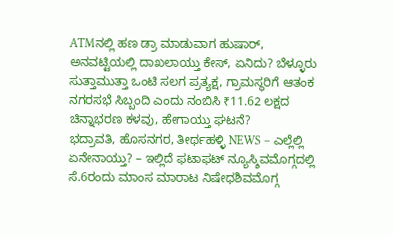ATMನಲ್ಲಿ ಹಣ ಡ್ರಾ ಮಾಡುವಾಗ ಹುಷಾರ್, ಅನವಟ್ಟಿಯಲ್ಲಿ ದಾಖಲಾಯ್ತು ಕೇಸ್, ಏನಿದು? ಬೆಳ್ಳೂರು ಸುತ್ತಾಮುತ್ತಾ ಒಂಟಿ ಸಲಗ ಪ್ರತ್ಯಕ್ಷ, ಗ್ರಾಮಸ್ಥರಿಗೆ ಆತಂಕ ನಗರಸಭೆ ಸಿಬ್ಬಂದಿ ಎಂದು ನಂಬಿಸಿ ₹11.62 ಲಕ್ಷದ ಚಿನ್ನಾಭರಣ ಕಳವು, ಹೇಗಾಯ್ತು ಘಟನೆ?
ಭದ್ರಾವತಿ, ಹೊಸನಗರ, ತೀರ್ಥಹಳ್ಳಿ NEWS – ಎಲ್ಲೆಲ್ಲಿ ಏನೇನಾಯ್ತು? – ಇಲ್ಲಿದೆ ಫಟಾಫಟ್ ನ್ಯೂಸ್ಶಿವಮೊಗ್ಗದಲ್ಲಿ ಸೆ.6ರಂದು ಮಾಂಸ ಮಾರಾಟ ನಿಷೇಧಶಿವಮೊಗ್ಗ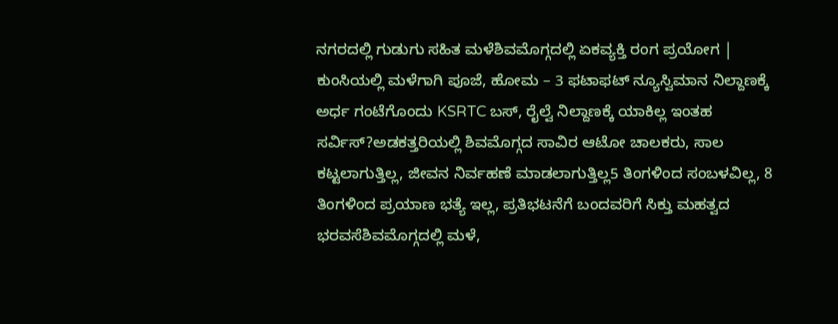ನಗರದಲ್ಲಿ ಗುಡುಗು ಸಹಿತ ಮಳೆಶಿವಮೊಗ್ಗದಲ್ಲಿ ಏಕವ್ಯಕ್ತಿ ರಂಗ ಪ್ರಯೋಗ | ಕುಂಸಿಯಲ್ಲಿ ಮಳೆಗಾಗಿ ಪೂಜೆ, ಹೋಮ – 3 ಫಟಾಫಟ್ ನ್ಯೂಸ್ವಿಮಾನ ನಿಲ್ದಾಣಕ್ಕೆ ಅರ್ಧ ಗಂಟೆಗೊಂದು KSRTC ಬಸ್, ರೈಲ್ವೆ ನಿಲ್ದಾಣಕ್ಕೆ ಯಾಕಿಲ್ಲ ಇಂತಹ ಸರ್ವಿಸ್?ಅಡಕತ್ತರಿಯಲ್ಲಿ ಶಿವಮೊಗ್ಗದ ಸಾವಿರ ಆಟೋ ಚಾಲಕರು, ಸಾಲ ಕಟ್ಟಲಾಗುತ್ತಿಲ್ಲ, ಜೀವನ ನಿರ್ವಹಣೆ ಮಾಡಲಾಗುತ್ತಿಲ್ಲ5 ತಿಂಗಳಿಂದ ಸಂಬಳವಿಲ್ಲ, 8 ತಿಂಗಳಿಂದ ಪ್ರಯಾಣ ಭತ್ಯೆ ಇಲ್ಲ, ಪ್ರತಿಭಟನೆಗೆ ಬಂದವರಿಗೆ ಸಿಕ್ತು ಮಹತ್ವದ ಭರವಸೆಶಿವಮೊಗ್ಗದಲ್ಲಿ ಮಳೆ,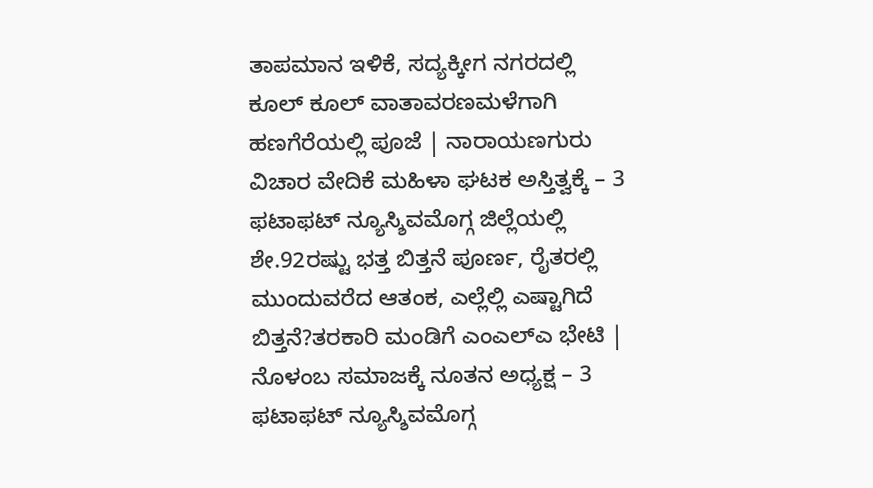ತಾಪಮಾನ ಇಳಿಕೆ, ಸದ್ಯಕ್ಕೀಗ ನಗರದಲ್ಲಿ ಕೂಲ್ ಕೂಲ್ ವಾತಾವರಣಮಳೆಗಾಗಿ ಹಣಗೆರೆಯಲ್ಲಿ ಪೂಜೆ | ನಾರಾಯಣಗುರು ವಿಚಾರ ವೇದಿಕೆ ಮಹಿಳಾ ಘಟಕ ಅಸ್ತಿತ್ವಕ್ಕೆ – 3 ಫಟಾಫಟ್ ನ್ಯೂಸ್ಶಿವಮೊಗ್ಗ ಜಿಲ್ಲೆಯಲ್ಲಿ ಶೇ.92ರಷ್ಟು ಭತ್ತ ಬಿತ್ತನೆ ಪೂರ್ಣ, ರೈತರಲ್ಲಿ ಮುಂದುವರೆದ ಆತಂಕ, ಎಲ್ಲೆಲ್ಲಿ ಎಷ್ಟಾಗಿದೆ ಬಿತ್ತನೆ?ತರಕಾರಿ ಮಂಡಿಗೆ ಎಂಎಲ್ಎ ಭೇಟಿ | ನೊಳಂಬ ಸಮಾಜಕ್ಕೆ ನೂತನ ಅಧ್ಯಕ್ಷ – 3 ಫಟಾಫಟ್ ನ್ಯೂಸ್ಶಿವಮೊಗ್ಗ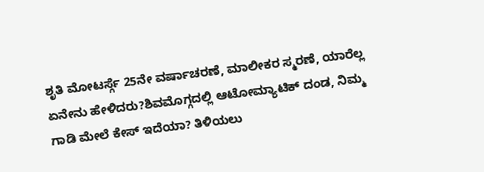ಶೃತಿ ಮೋಟರ್ಸ್ಗೆ 25ನೇ ವರ್ಷಾಚರಣೆ, ಮಾಲೀಕರ ಸ್ಮರಣೆ, ಯಾರೆಲ್ಲ ಏನೇನು ಹೇಳಿದರು?ಶಿವಮೊಗ್ಗದಲ್ಲಿ ಆಟೋಮ್ಯಾಟಿಕ್ ದಂಡ, ನಿಮ್ಮ ಗಾಡಿ ಮೇಲೆ ಕೇಸ್ ಇದೆಯಾ? ತಿಳಿಯಲು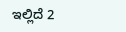ಇಲ್ಲಿದೆ 2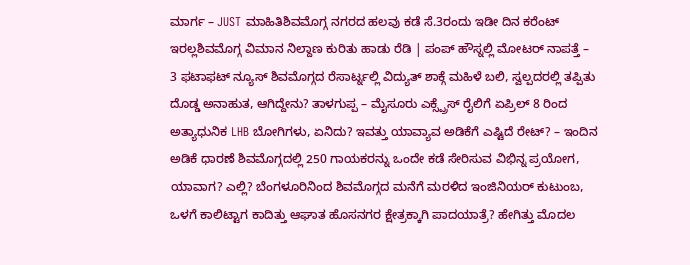ಮಾರ್ಗ – JUST ಮಾಹಿತಿಶಿವಮೊಗ್ಗ ನಗರದ ಹಲವು ಕಡೆ ಸೆ.3ರಂದು ಇಡೀ ದಿನ ಕರೆಂಟ್ ಇರಲ್ಲಶಿವಮೊಗ್ಗ ವಿಮಾನ ನಿಲ್ದಾಣ ಕುರಿತು ಹಾಡು ರೆಡಿ | ಪಂಪ್ ಹೌಸ್ನಲ್ಲಿ ಮೋಟರ್ ನಾಪತ್ತೆ – 3 ಫಟಾಫಟ್ ನ್ಯೂಸ್ ಶಿವಮೊಗ್ಗದ ರೆಸಾರ್ಟ್ನಲ್ಲಿ ವಿದ್ಯುತ್ ಶಾಕ್ಗೆ ಮಹಿಳೆ ಬಲಿ, ಸ್ವಲ್ಪದರಲ್ಲಿ ತಪ್ಪಿತು ದೊಡ್ಡ ಅನಾಹುತ, ಆಗಿದ್ದೇನು? ತಾಳಗುಪ್ಪ – ಮೈಸೂರು ಎಕ್ಸ್ಪ್ರೆಸ್ ರೈಲಿಗೆ ಏಪ್ರಿಲ್ 8 ರಿಂದ ಅತ್ಯಾಧುನಿಕ LHB ಬೋಗಿಗಳು, ಏನಿದು? ಇವತ್ತು ಯಾವ್ಯಾವ ಅಡಿಕೆಗೆ ಎಷ್ಟಿದೆ ರೇಟ್? – ಇಂದಿನ ಅಡಿಕೆ ಧಾರಣೆ ಶಿವಮೊಗ್ಗದಲ್ಲಿ 250 ಗಾಯಕರನ್ನು ಒಂದೇ ಕಡೆ ಸೇರಿಸುವ ವಿಭಿನ್ನ ಪ್ರಯೋಗ, ಯಾವಾಗ? ಎಲ್ಲಿ? ಬೆಂಗಳೂರಿನಿಂದ ಶಿವಮೊಗ್ಗದ ಮನೆಗೆ ಮರಳಿದ ಇಂಜಿನಿಯರ್ ಕುಟುಂಬ, ಒಳಗೆ ಕಾಲಿಟ್ಟಾಗ ಕಾದಿತ್ತು ಆಘಾತ ಹೊಸನಗರ ಕ್ಷೇತ್ರಕ್ಕಾಗಿ ಪಾದಯಾತ್ರೆ? ಹೇಗಿತ್ತು ಮೊದಲ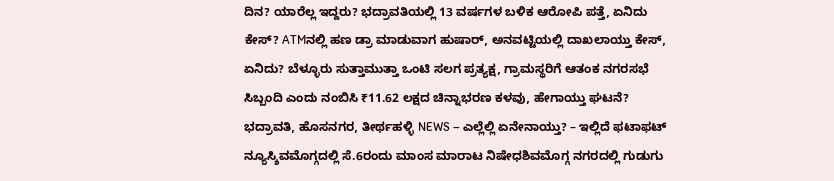ದಿನ? ಯಾರೆಲ್ಲ ಇದ್ದರು? ಭದ್ರಾವತಿಯಲ್ಲಿ 13 ವರ್ಷಗಳ ಬಳಿಕ ಆರೋಪಿ ಪತ್ತೆ, ಏನಿದು ಕೇಸ್? ATMನಲ್ಲಿ ಹಣ ಡ್ರಾ ಮಾಡುವಾಗ ಹುಷಾರ್, ಅನವಟ್ಟಿಯಲ್ಲಿ ದಾಖಲಾಯ್ತು ಕೇಸ್, ಏನಿದು? ಬೆಳ್ಳೂರು ಸುತ್ತಾಮುತ್ತಾ ಒಂಟಿ ಸಲಗ ಪ್ರತ್ಯಕ್ಷ, ಗ್ರಾಮಸ್ಥರಿಗೆ ಆತಂಕ ನಗರಸಭೆ ಸಿಬ್ಬಂದಿ ಎಂದು ನಂಬಿಸಿ ₹11.62 ಲಕ್ಷದ ಚಿನ್ನಾಭರಣ ಕಳವು, ಹೇಗಾಯ್ತು ಘಟನೆ?
ಭದ್ರಾವತಿ, ಹೊಸನಗರ, ತೀರ್ಥಹಳ್ಳಿ NEWS – ಎಲ್ಲೆಲ್ಲಿ ಏನೇನಾಯ್ತು? – ಇಲ್ಲಿದೆ ಫಟಾಫಟ್ ನ್ಯೂಸ್ಶಿವಮೊಗ್ಗದಲ್ಲಿ ಸೆ.6ರಂದು ಮಾಂಸ ಮಾರಾಟ ನಿಷೇಧಶಿವಮೊಗ್ಗ ನಗರದಲ್ಲಿ ಗುಡುಗು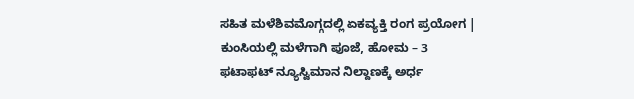ಸಹಿತ ಮಳೆಶಿವಮೊಗ್ಗದಲ್ಲಿ ಏಕವ್ಯಕ್ತಿ ರಂಗ ಪ್ರಯೋಗ | ಕುಂಸಿಯಲ್ಲಿ ಮಳೆಗಾಗಿ ಪೂಜೆ, ಹೋಮ – 3 ಫಟಾಫಟ್ ನ್ಯೂಸ್ವಿಮಾನ ನಿಲ್ದಾಣಕ್ಕೆ ಅರ್ಧ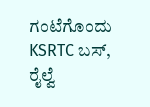ಗಂಟೆಗೊಂದು KSRTC ಬಸ್, ರೈಲ್ವೆ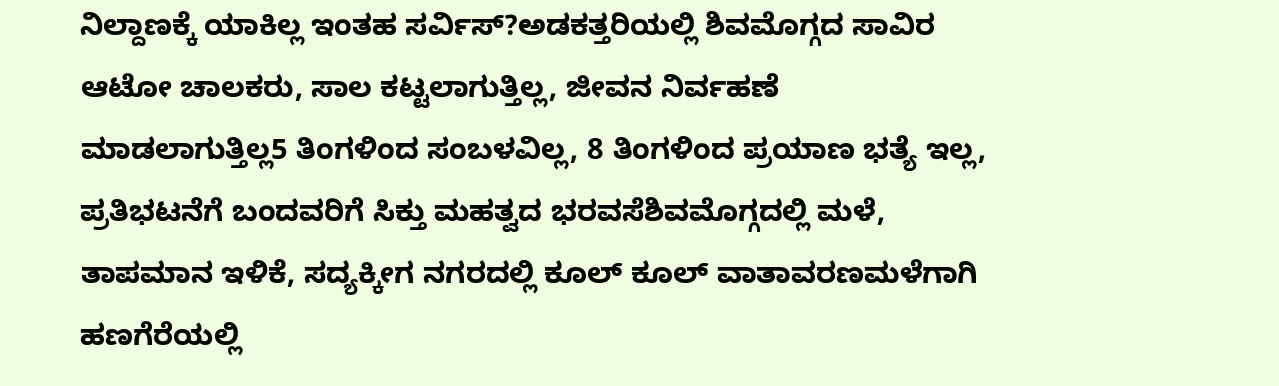ನಿಲ್ದಾಣಕ್ಕೆ ಯಾಕಿಲ್ಲ ಇಂತಹ ಸರ್ವಿಸ್?ಅಡಕತ್ತರಿಯಲ್ಲಿ ಶಿವಮೊಗ್ಗದ ಸಾವಿರ ಆಟೋ ಚಾಲಕರು, ಸಾಲ ಕಟ್ಟಲಾಗುತ್ತಿಲ್ಲ, ಜೀವನ ನಿರ್ವಹಣೆ ಮಾಡಲಾಗುತ್ತಿಲ್ಲ5 ತಿಂಗಳಿಂದ ಸಂಬಳವಿಲ್ಲ, 8 ತಿಂಗಳಿಂದ ಪ್ರಯಾಣ ಭತ್ಯೆ ಇಲ್ಲ, ಪ್ರತಿಭಟನೆಗೆ ಬಂದವರಿಗೆ ಸಿಕ್ತು ಮಹತ್ವದ ಭರವಸೆಶಿವಮೊಗ್ಗದಲ್ಲಿ ಮಳೆ, ತಾಪಮಾನ ಇಳಿಕೆ, ಸದ್ಯಕ್ಕೀಗ ನಗರದಲ್ಲಿ ಕೂಲ್ ಕೂಲ್ ವಾತಾವರಣಮಳೆಗಾಗಿ ಹಣಗೆರೆಯಲ್ಲಿ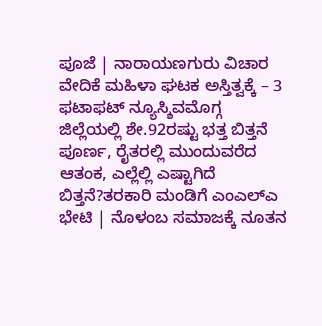ಪೂಜೆ | ನಾರಾಯಣಗುರು ವಿಚಾರ ವೇದಿಕೆ ಮಹಿಳಾ ಘಟಕ ಅಸ್ತಿತ್ವಕ್ಕೆ – 3 ಫಟಾಫಟ್ ನ್ಯೂಸ್ಶಿವಮೊಗ್ಗ ಜಿಲ್ಲೆಯಲ್ಲಿ ಶೇ.92ರಷ್ಟು ಭತ್ತ ಬಿತ್ತನೆ ಪೂರ್ಣ, ರೈತರಲ್ಲಿ ಮುಂದುವರೆದ ಆತಂಕ, ಎಲ್ಲೆಲ್ಲಿ ಎಷ್ಟಾಗಿದೆ ಬಿತ್ತನೆ?ತರಕಾರಿ ಮಂಡಿಗೆ ಎಂಎಲ್ಎ ಭೇಟಿ | ನೊಳಂಬ ಸಮಾಜಕ್ಕೆ ನೂತನ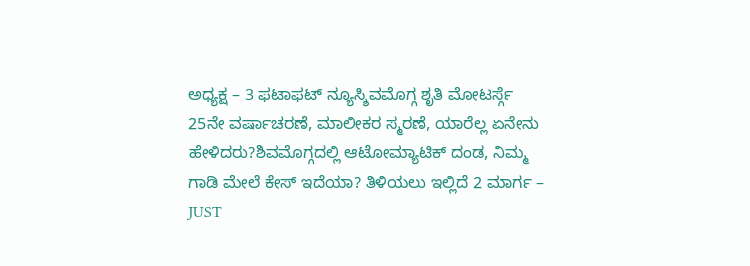ಅಧ್ಯಕ್ಷ – 3 ಫಟಾಫಟ್ ನ್ಯೂಸ್ಶಿವಮೊಗ್ಗ ಶೃತಿ ಮೋಟರ್ಸ್ಗೆ 25ನೇ ವರ್ಷಾಚರಣೆ, ಮಾಲೀಕರ ಸ್ಮರಣೆ, ಯಾರೆಲ್ಲ ಏನೇನು ಹೇಳಿದರು?ಶಿವಮೊಗ್ಗದಲ್ಲಿ ಆಟೋಮ್ಯಾಟಿಕ್ ದಂಡ, ನಿಮ್ಮ ಗಾಡಿ ಮೇಲೆ ಕೇಸ್ ಇದೆಯಾ? ತಿಳಿಯಲು ಇಲ್ಲಿದೆ 2 ಮಾರ್ಗ – JUST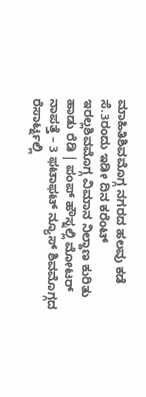ಮಾಹಿತಿಶಿವಮೊಗ್ಗ ನಗರದ ಹಲವು ಕಡೆ ಸೆ.3ರಂದು ಇಡೀ ದಿನ ಕರೆಂಟ್ ಇರಲ್ಲಶಿವಮೊಗ್ಗ ವಿಮಾನ ನಿಲ್ದಾಣ ಕುರಿತು ಹಾಡು ರೆಡಿ | ಪಂಪ್ ಹೌಸ್ನಲ್ಲಿ ಮೋಟರ್ ನಾಪತ್ತೆ – 3 ಫಟಾಫಟ್ ನ್ಯೂಸ್ ಶಿವಮೊಗ್ಗದ ರೆಸಾರ್ಟ್ನಲ್ಲಿ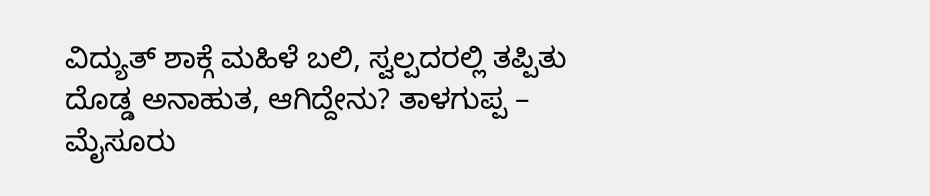ವಿದ್ಯುತ್ ಶಾಕ್ಗೆ ಮಹಿಳೆ ಬಲಿ, ಸ್ವಲ್ಪದರಲ್ಲಿ ತಪ್ಪಿತು ದೊಡ್ಡ ಅನಾಹುತ, ಆಗಿದ್ದೇನು? ತಾಳಗುಪ್ಪ – ಮೈಸೂರು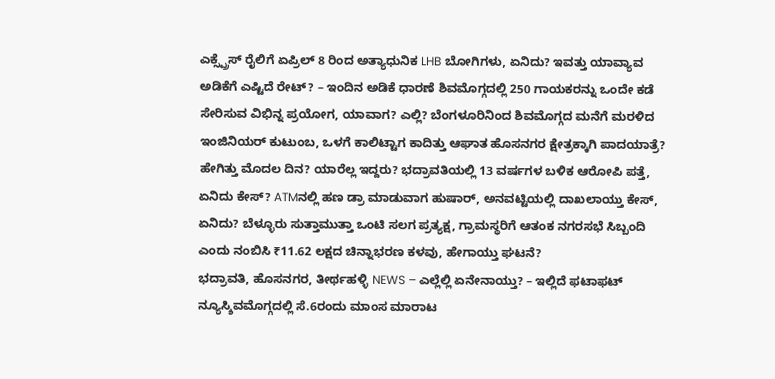ಎಕ್ಸ್ಪ್ರೆಸ್ ರೈಲಿಗೆ ಏಪ್ರಿಲ್ 8 ರಿಂದ ಅತ್ಯಾಧುನಿಕ LHB ಬೋಗಿಗಳು, ಏನಿದು? ಇವತ್ತು ಯಾವ್ಯಾವ ಅಡಿಕೆಗೆ ಎಷ್ಟಿದೆ ರೇಟ್? – ಇಂದಿನ ಅಡಿಕೆ ಧಾರಣೆ ಶಿವಮೊಗ್ಗದಲ್ಲಿ 250 ಗಾಯಕರನ್ನು ಒಂದೇ ಕಡೆ ಸೇರಿಸುವ ವಿಭಿನ್ನ ಪ್ರಯೋಗ, ಯಾವಾಗ? ಎಲ್ಲಿ? ಬೆಂಗಳೂರಿನಿಂದ ಶಿವಮೊಗ್ಗದ ಮನೆಗೆ ಮರಳಿದ ಇಂಜಿನಿಯರ್ ಕುಟುಂಬ, ಒಳಗೆ ಕಾಲಿಟ್ಟಾಗ ಕಾದಿತ್ತು ಆಘಾತ ಹೊಸನಗರ ಕ್ಷೇತ್ರಕ್ಕಾಗಿ ಪಾದಯಾತ್ರೆ? ಹೇಗಿತ್ತು ಮೊದಲ ದಿನ? ಯಾರೆಲ್ಲ ಇದ್ದರು? ಭದ್ರಾವತಿಯಲ್ಲಿ 13 ವರ್ಷಗಳ ಬಳಿಕ ಆರೋಪಿ ಪತ್ತೆ, ಏನಿದು ಕೇಸ್? ATMನಲ್ಲಿ ಹಣ ಡ್ರಾ ಮಾಡುವಾಗ ಹುಷಾರ್, ಅನವಟ್ಟಿಯಲ್ಲಿ ದಾಖಲಾಯ್ತು ಕೇಸ್, ಏನಿದು? ಬೆಳ್ಳೂರು ಸುತ್ತಾಮುತ್ತಾ ಒಂಟಿ ಸಲಗ ಪ್ರತ್ಯಕ್ಷ, ಗ್ರಾಮಸ್ಥರಿಗೆ ಆತಂಕ ನಗರಸಭೆ ಸಿಬ್ಬಂದಿ ಎಂದು ನಂಬಿಸಿ ₹11.62 ಲಕ್ಷದ ಚಿನ್ನಾಭರಣ ಕಳವು, ಹೇಗಾಯ್ತು ಘಟನೆ?
ಭದ್ರಾವತಿ, ಹೊಸನಗರ, ತೀರ್ಥಹಳ್ಳಿ NEWS – ಎಲ್ಲೆಲ್ಲಿ ಏನೇನಾಯ್ತು? – ಇಲ್ಲಿದೆ ಫಟಾಫಟ್ ನ್ಯೂಸ್ಶಿವಮೊಗ್ಗದಲ್ಲಿ ಸೆ.6ರಂದು ಮಾಂಸ ಮಾರಾಟ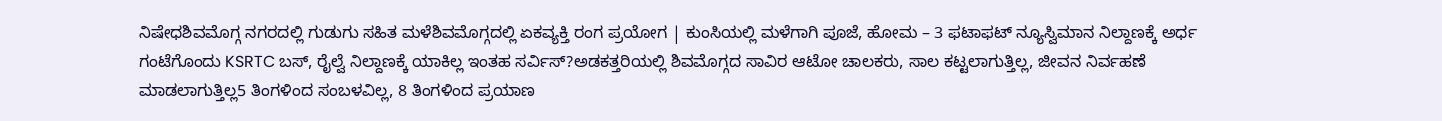ನಿಷೇಧಶಿವಮೊಗ್ಗ ನಗರದಲ್ಲಿ ಗುಡುಗು ಸಹಿತ ಮಳೆಶಿವಮೊಗ್ಗದಲ್ಲಿ ಏಕವ್ಯಕ್ತಿ ರಂಗ ಪ್ರಯೋಗ | ಕುಂಸಿಯಲ್ಲಿ ಮಳೆಗಾಗಿ ಪೂಜೆ, ಹೋಮ – 3 ಫಟಾಫಟ್ ನ್ಯೂಸ್ವಿಮಾನ ನಿಲ್ದಾಣಕ್ಕೆ ಅರ್ಧ ಗಂಟೆಗೊಂದು KSRTC ಬಸ್, ರೈಲ್ವೆ ನಿಲ್ದಾಣಕ್ಕೆ ಯಾಕಿಲ್ಲ ಇಂತಹ ಸರ್ವಿಸ್?ಅಡಕತ್ತರಿಯಲ್ಲಿ ಶಿವಮೊಗ್ಗದ ಸಾವಿರ ಆಟೋ ಚಾಲಕರು, ಸಾಲ ಕಟ್ಟಲಾಗುತ್ತಿಲ್ಲ, ಜೀವನ ನಿರ್ವಹಣೆ ಮಾಡಲಾಗುತ್ತಿಲ್ಲ5 ತಿಂಗಳಿಂದ ಸಂಬಳವಿಲ್ಲ, 8 ತಿಂಗಳಿಂದ ಪ್ರಯಾಣ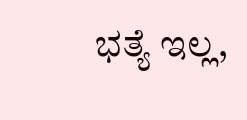ಭತ್ಯೆ ಇಲ್ಲ,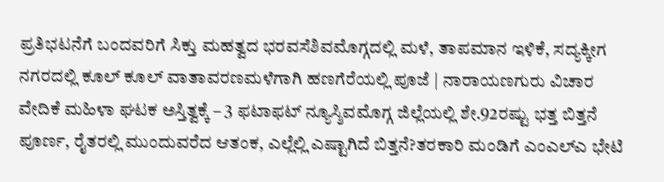ಪ್ರತಿಭಟನೆಗೆ ಬಂದವರಿಗೆ ಸಿಕ್ತು ಮಹತ್ವದ ಭರವಸೆಶಿವಮೊಗ್ಗದಲ್ಲಿ ಮಳೆ, ತಾಪಮಾನ ಇಳಿಕೆ, ಸದ್ಯಕ್ಕೀಗ ನಗರದಲ್ಲಿ ಕೂಲ್ ಕೂಲ್ ವಾತಾವರಣಮಳೆಗಾಗಿ ಹಣಗೆರೆಯಲ್ಲಿ ಪೂಜೆ | ನಾರಾಯಣಗುರು ವಿಚಾರ ವೇದಿಕೆ ಮಹಿಳಾ ಘಟಕ ಅಸ್ತಿತ್ವಕ್ಕೆ – 3 ಫಟಾಫಟ್ ನ್ಯೂಸ್ಶಿವಮೊಗ್ಗ ಜಿಲ್ಲೆಯಲ್ಲಿ ಶೇ.92ರಷ್ಟು ಭತ್ತ ಬಿತ್ತನೆ ಪೂರ್ಣ, ರೈತರಲ್ಲಿ ಮುಂದುವರೆದ ಆತಂಕ, ಎಲ್ಲೆಲ್ಲಿ ಎಷ್ಟಾಗಿದೆ ಬಿತ್ತನೆ?ತರಕಾರಿ ಮಂಡಿಗೆ ಎಂಎಲ್ಎ ಭೇಟಿ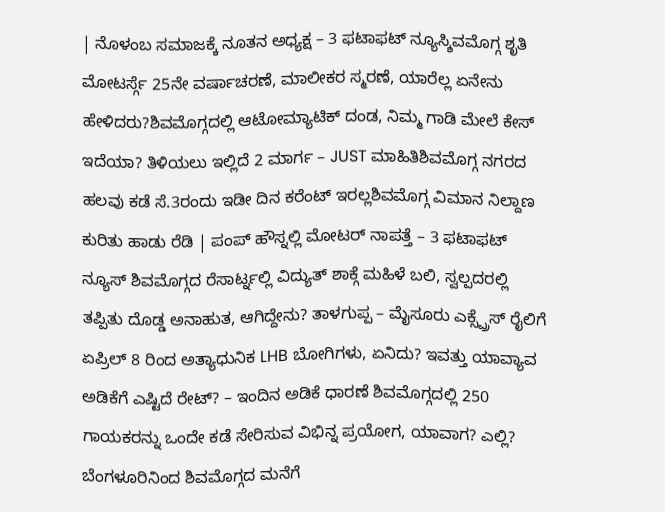| ನೊಳಂಬ ಸಮಾಜಕ್ಕೆ ನೂತನ ಅಧ್ಯಕ್ಷ – 3 ಫಟಾಫಟ್ ನ್ಯೂಸ್ಶಿವಮೊಗ್ಗ ಶೃತಿ ಮೋಟರ್ಸ್ಗೆ 25ನೇ ವರ್ಷಾಚರಣೆ, ಮಾಲೀಕರ ಸ್ಮರಣೆ, ಯಾರೆಲ್ಲ ಏನೇನು ಹೇಳಿದರು?ಶಿವಮೊಗ್ಗದಲ್ಲಿ ಆಟೋಮ್ಯಾಟಿಕ್ ದಂಡ, ನಿಮ್ಮ ಗಾಡಿ ಮೇಲೆ ಕೇಸ್ ಇದೆಯಾ? ತಿಳಿಯಲು ಇಲ್ಲಿದೆ 2 ಮಾರ್ಗ – JUST ಮಾಹಿತಿಶಿವಮೊಗ್ಗ ನಗರದ ಹಲವು ಕಡೆ ಸೆ.3ರಂದು ಇಡೀ ದಿನ ಕರೆಂಟ್ ಇರಲ್ಲಶಿವಮೊಗ್ಗ ವಿಮಾನ ನಿಲ್ದಾಣ ಕುರಿತು ಹಾಡು ರೆಡಿ | ಪಂಪ್ ಹೌಸ್ನಲ್ಲಿ ಮೋಟರ್ ನಾಪತ್ತೆ – 3 ಫಟಾಫಟ್ ನ್ಯೂಸ್ ಶಿವಮೊಗ್ಗದ ರೆಸಾರ್ಟ್ನಲ್ಲಿ ವಿದ್ಯುತ್ ಶಾಕ್ಗೆ ಮಹಿಳೆ ಬಲಿ, ಸ್ವಲ್ಪದರಲ್ಲಿ ತಪ್ಪಿತು ದೊಡ್ಡ ಅನಾಹುತ, ಆಗಿದ್ದೇನು? ತಾಳಗುಪ್ಪ – ಮೈಸೂರು ಎಕ್ಸ್ಪ್ರೆಸ್ ರೈಲಿಗೆ ಏಪ್ರಿಲ್ 8 ರಿಂದ ಅತ್ಯಾಧುನಿಕ LHB ಬೋಗಿಗಳು, ಏನಿದು? ಇವತ್ತು ಯಾವ್ಯಾವ ಅಡಿಕೆಗೆ ಎಷ್ಟಿದೆ ರೇಟ್? – ಇಂದಿನ ಅಡಿಕೆ ಧಾರಣೆ ಶಿವಮೊಗ್ಗದಲ್ಲಿ 250 ಗಾಯಕರನ್ನು ಒಂದೇ ಕಡೆ ಸೇರಿಸುವ ವಿಭಿನ್ನ ಪ್ರಯೋಗ, ಯಾವಾಗ? ಎಲ್ಲಿ? ಬೆಂಗಳೂರಿನಿಂದ ಶಿವಮೊಗ್ಗದ ಮನೆಗೆ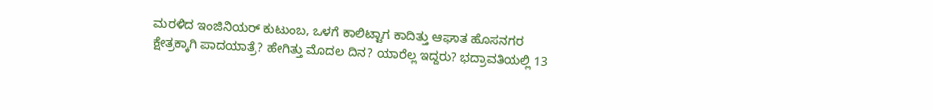ಮರಳಿದ ಇಂಜಿನಿಯರ್ ಕುಟುಂಬ, ಒಳಗೆ ಕಾಲಿಟ್ಟಾಗ ಕಾದಿತ್ತು ಆಘಾತ ಹೊಸನಗರ ಕ್ಷೇತ್ರಕ್ಕಾಗಿ ಪಾದಯಾತ್ರೆ? ಹೇಗಿತ್ತು ಮೊದಲ ದಿನ? ಯಾರೆಲ್ಲ ಇದ್ದರು? ಭದ್ರಾವತಿಯಲ್ಲಿ 13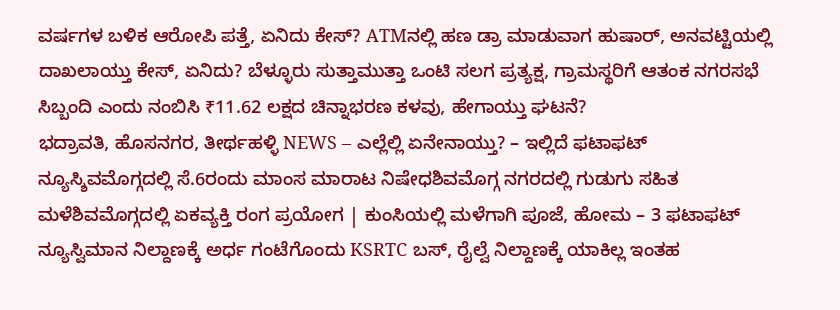ವರ್ಷಗಳ ಬಳಿಕ ಆರೋಪಿ ಪತ್ತೆ, ಏನಿದು ಕೇಸ್? ATMನಲ್ಲಿ ಹಣ ಡ್ರಾ ಮಾಡುವಾಗ ಹುಷಾರ್, ಅನವಟ್ಟಿಯಲ್ಲಿ ದಾಖಲಾಯ್ತು ಕೇಸ್, ಏನಿದು? ಬೆಳ್ಳೂರು ಸುತ್ತಾಮುತ್ತಾ ಒಂಟಿ ಸಲಗ ಪ್ರತ್ಯಕ್ಷ, ಗ್ರಾಮಸ್ಥರಿಗೆ ಆತಂಕ ನಗರಸಭೆ ಸಿಬ್ಬಂದಿ ಎಂದು ನಂಬಿಸಿ ₹11.62 ಲಕ್ಷದ ಚಿನ್ನಾಭರಣ ಕಳವು, ಹೇಗಾಯ್ತು ಘಟನೆ?
ಭದ್ರಾವತಿ, ಹೊಸನಗರ, ತೀರ್ಥಹಳ್ಳಿ NEWS – ಎಲ್ಲೆಲ್ಲಿ ಏನೇನಾಯ್ತು? – ಇಲ್ಲಿದೆ ಫಟಾಫಟ್ ನ್ಯೂಸ್ಶಿವಮೊಗ್ಗದಲ್ಲಿ ಸೆ.6ರಂದು ಮಾಂಸ ಮಾರಾಟ ನಿಷೇಧಶಿವಮೊಗ್ಗ ನಗರದಲ್ಲಿ ಗುಡುಗು ಸಹಿತ ಮಳೆಶಿವಮೊಗ್ಗದಲ್ಲಿ ಏಕವ್ಯಕ್ತಿ ರಂಗ ಪ್ರಯೋಗ | ಕುಂಸಿಯಲ್ಲಿ ಮಳೆಗಾಗಿ ಪೂಜೆ, ಹೋಮ – 3 ಫಟಾಫಟ್ ನ್ಯೂಸ್ವಿಮಾನ ನಿಲ್ದಾಣಕ್ಕೆ ಅರ್ಧ ಗಂಟೆಗೊಂದು KSRTC ಬಸ್, ರೈಲ್ವೆ ನಿಲ್ದಾಣಕ್ಕೆ ಯಾಕಿಲ್ಲ ಇಂತಹ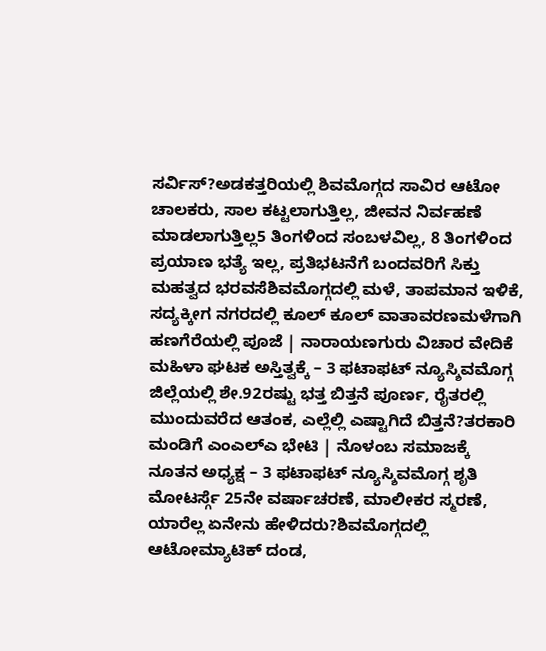ಸರ್ವಿಸ್?ಅಡಕತ್ತರಿಯಲ್ಲಿ ಶಿವಮೊಗ್ಗದ ಸಾವಿರ ಆಟೋ ಚಾಲಕರು, ಸಾಲ ಕಟ್ಟಲಾಗುತ್ತಿಲ್ಲ, ಜೀವನ ನಿರ್ವಹಣೆ ಮಾಡಲಾಗುತ್ತಿಲ್ಲ5 ತಿಂಗಳಿಂದ ಸಂಬಳವಿಲ್ಲ, 8 ತಿಂಗಳಿಂದ ಪ್ರಯಾಣ ಭತ್ಯೆ ಇಲ್ಲ, ಪ್ರತಿಭಟನೆಗೆ ಬಂದವರಿಗೆ ಸಿಕ್ತು ಮಹತ್ವದ ಭರವಸೆಶಿವಮೊಗ್ಗದಲ್ಲಿ ಮಳೆ, ತಾಪಮಾನ ಇಳಿಕೆ, ಸದ್ಯಕ್ಕೀಗ ನಗರದಲ್ಲಿ ಕೂಲ್ ಕೂಲ್ ವಾತಾವರಣಮಳೆಗಾಗಿ ಹಣಗೆರೆಯಲ್ಲಿ ಪೂಜೆ | ನಾರಾಯಣಗುರು ವಿಚಾರ ವೇದಿಕೆ ಮಹಿಳಾ ಘಟಕ ಅಸ್ತಿತ್ವಕ್ಕೆ – 3 ಫಟಾಫಟ್ ನ್ಯೂಸ್ಶಿವಮೊಗ್ಗ ಜಿಲ್ಲೆಯಲ್ಲಿ ಶೇ.92ರಷ್ಟು ಭತ್ತ ಬಿತ್ತನೆ ಪೂರ್ಣ, ರೈತರಲ್ಲಿ ಮುಂದುವರೆದ ಆತಂಕ, ಎಲ್ಲೆಲ್ಲಿ ಎಷ್ಟಾಗಿದೆ ಬಿತ್ತನೆ?ತರಕಾರಿ ಮಂಡಿಗೆ ಎಂಎಲ್ಎ ಭೇಟಿ | ನೊಳಂಬ ಸಮಾಜಕ್ಕೆ ನೂತನ ಅಧ್ಯಕ್ಷ – 3 ಫಟಾಫಟ್ ನ್ಯೂಸ್ಶಿವಮೊಗ್ಗ ಶೃತಿ ಮೋಟರ್ಸ್ಗೆ 25ನೇ ವರ್ಷಾಚರಣೆ, ಮಾಲೀಕರ ಸ್ಮರಣೆ, ಯಾರೆಲ್ಲ ಏನೇನು ಹೇಳಿದರು?ಶಿವಮೊಗ್ಗದಲ್ಲಿ ಆಟೋಮ್ಯಾಟಿಕ್ ದಂಡ,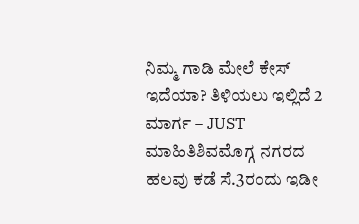ನಿಮ್ಮ ಗಾಡಿ ಮೇಲೆ ಕೇಸ್ ಇದೆಯಾ? ತಿಳಿಯಲು ಇಲ್ಲಿದೆ 2 ಮಾರ್ಗ – JUST ಮಾಹಿತಿಶಿವಮೊಗ್ಗ ನಗರದ ಹಲವು ಕಡೆ ಸೆ.3ರಂದು ಇಡೀ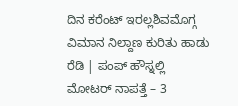ದಿನ ಕರೆಂಟ್ ಇರಲ್ಲಶಿವಮೊಗ್ಗ ವಿಮಾನ ನಿಲ್ದಾಣ ಕುರಿತು ಹಾಡು ರೆಡಿ | ಪಂಪ್ ಹೌಸ್ನಲ್ಲಿ ಮೋಟರ್ ನಾಪತ್ತೆ – 3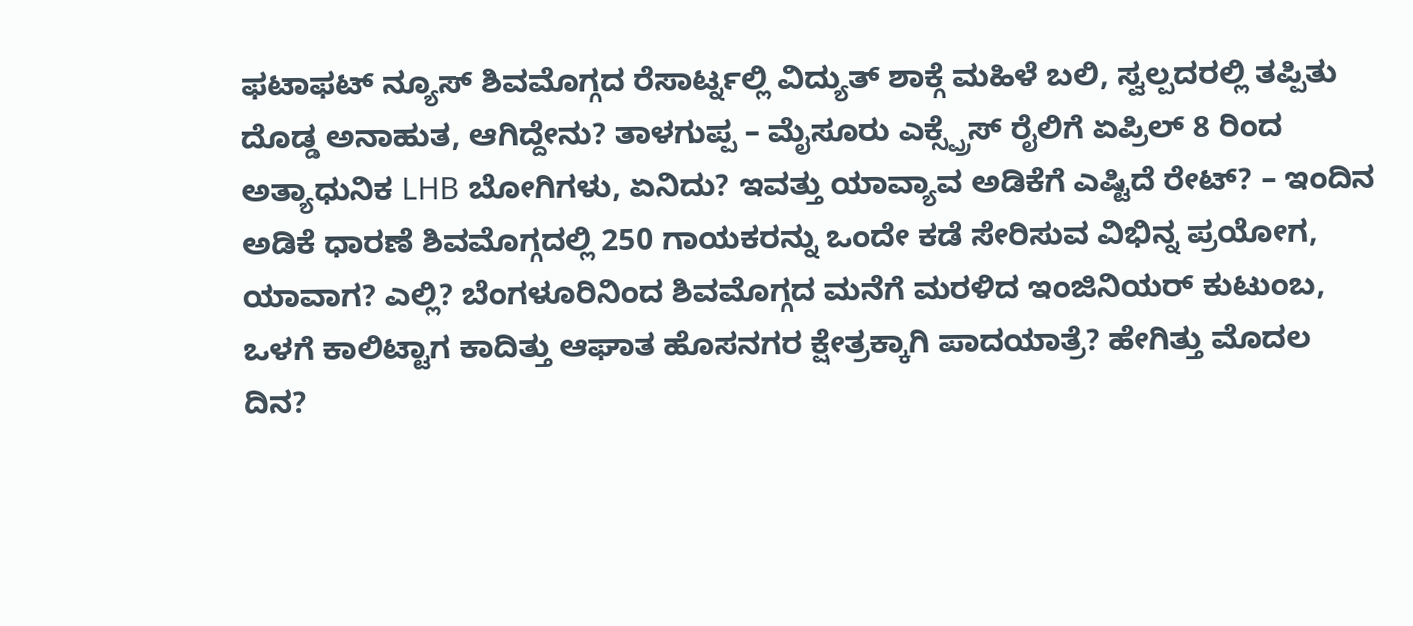ಫಟಾಫಟ್ ನ್ಯೂಸ್ ಶಿವಮೊಗ್ಗದ ರೆಸಾರ್ಟ್ನಲ್ಲಿ ವಿದ್ಯುತ್ ಶಾಕ್ಗೆ ಮಹಿಳೆ ಬಲಿ, ಸ್ವಲ್ಪದರಲ್ಲಿ ತಪ್ಪಿತು ದೊಡ್ಡ ಅನಾಹುತ, ಆಗಿದ್ದೇನು? ತಾಳಗುಪ್ಪ – ಮೈಸೂರು ಎಕ್ಸ್ಪ್ರೆಸ್ ರೈಲಿಗೆ ಏಪ್ರಿಲ್ 8 ರಿಂದ ಅತ್ಯಾಧುನಿಕ LHB ಬೋಗಿಗಳು, ಏನಿದು? ಇವತ್ತು ಯಾವ್ಯಾವ ಅಡಿಕೆಗೆ ಎಷ್ಟಿದೆ ರೇಟ್? – ಇಂದಿನ ಅಡಿಕೆ ಧಾರಣೆ ಶಿವಮೊಗ್ಗದಲ್ಲಿ 250 ಗಾಯಕರನ್ನು ಒಂದೇ ಕಡೆ ಸೇರಿಸುವ ವಿಭಿನ್ನ ಪ್ರಯೋಗ, ಯಾವಾಗ? ಎಲ್ಲಿ? ಬೆಂಗಳೂರಿನಿಂದ ಶಿವಮೊಗ್ಗದ ಮನೆಗೆ ಮರಳಿದ ಇಂಜಿನಿಯರ್ ಕುಟುಂಬ, ಒಳಗೆ ಕಾಲಿಟ್ಟಾಗ ಕಾದಿತ್ತು ಆಘಾತ ಹೊಸನಗರ ಕ್ಷೇತ್ರಕ್ಕಾಗಿ ಪಾದಯಾತ್ರೆ? ಹೇಗಿತ್ತು ಮೊದಲ ದಿನ?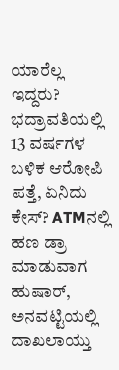ಯಾರೆಲ್ಲ ಇದ್ದರು? ಭದ್ರಾವತಿಯಲ್ಲಿ 13 ವರ್ಷಗಳ ಬಳಿಕ ಆರೋಪಿ ಪತ್ತೆ, ಏನಿದು ಕೇಸ್? ATMನಲ್ಲಿ ಹಣ ಡ್ರಾ ಮಾಡುವಾಗ ಹುಷಾರ್, ಅನವಟ್ಟಿಯಲ್ಲಿ ದಾಖಲಾಯ್ತು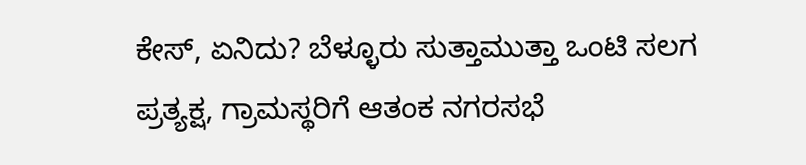ಕೇಸ್, ಏನಿದು? ಬೆಳ್ಳೂರು ಸುತ್ತಾಮುತ್ತಾ ಒಂಟಿ ಸಲಗ ಪ್ರತ್ಯಕ್ಷ, ಗ್ರಾಮಸ್ಥರಿಗೆ ಆತಂಕ ನಗರಸಭೆ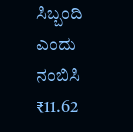ಸಿಬ್ಬಂದಿ ಎಂದು ನಂಬಿಸಿ ₹11.62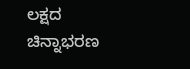ಲಕ್ಷದ ಚಿನ್ನಾಭರಣ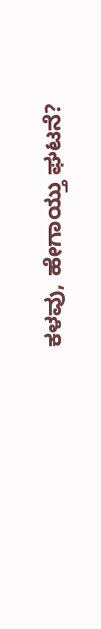ಕಳವು, ಹೇಗಾಯ್ತು ಘಟನೆ?